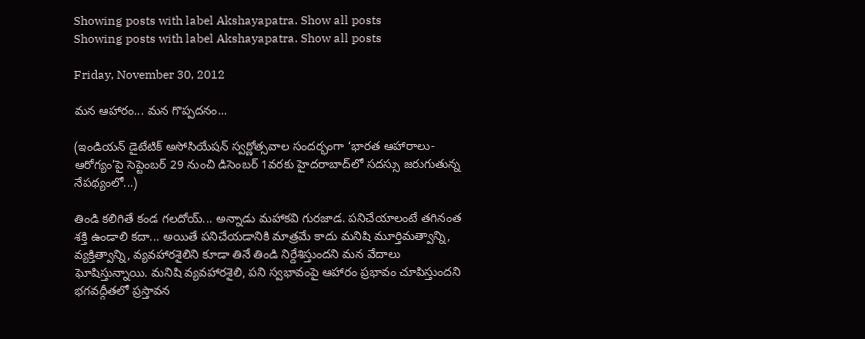Showing posts with label Akshayapatra. Show all posts
Showing posts with label Akshayapatra. Show all posts

Friday, November 30, 2012

మన ఆహారం... మన గొప్పదనం...

(ఇండియన్ డైటేటిక్ అసోసియేషన్ స్వర్ణోత్సవాల సందర్భంగా ‘భారత ఆహారాలు-ఆరోగ్యం’పై సెప్టెంబర్ 29 నుంచి డిసెంబర్ 1వరకు హైదరాబాద్‌లో సదస్సు జరుగుతున్న నేపథ్యంలో...)

తిండి కలిగితే కండ గలదోయ్... అన్నాడు మహాకవి గురజాడ. పనిచేయాలంటే తగినంత శక్తి ఉండాలి కదా... అయితే పనిచేయడానికి మాత్రమే కాదు మనిషి మూర్తిమత్వాన్ని, వ్యక్తిత్వాన్ని, వ్యవహారశైలిని కూడా తినే తిండి నిర్దేశిస్తుందని మన వేదాలు ఘోషిస్తున్నాయి. మనిషి వ్యవహారశైలి, పని స్వభావంపై ఆహారం ప్రభావం చూపిస్తుందని భగవద్గీతలో ప్రస్తావన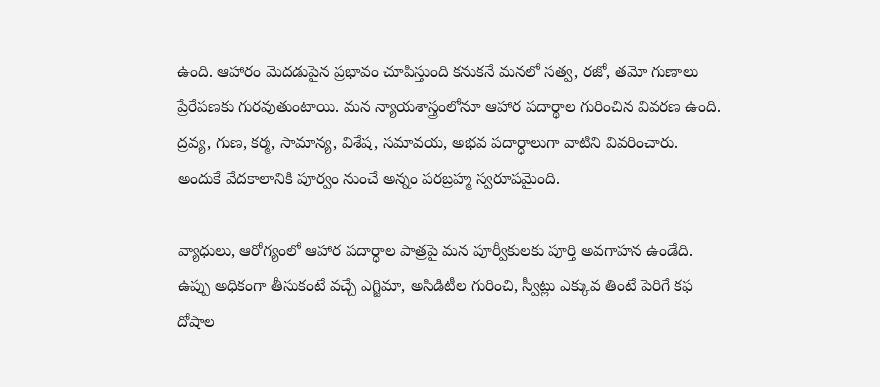ఉంది. ఆహారం మెదడుపైన ప్రభావం చూపిస్తుంది కనుకనే మనలో సత్వ, రజో, తమో గుణాలు ప్రేరేపణకు గురవుతుంటాయి. మన న్యాయశాస్త్రంలోనూ ఆహార పదార్థాల గురించిన వివరణ ఉంది. ద్రవ్య, గుణ, కర్మ, సామాన్య, విశేష, సమావయ, అభవ పదార్ధాలుగా వాటిని వివరించారు. అందుకే వేదకాలానికి పూర్వం నుంచే అన్నం పరబ్రహ్మ స్వరూపమైంది.

వ్యాధులు, ఆరోగ్యంలో ఆహార పదార్ధాల పాత్రపై మన పూర్వీకులకు పూర్తి అవగాహన ఉండేది. ఉప్పు అధికంగా తీసుకంటే వచ్చే ఎగ్జిమా, అసిడిటీల గురించి, స్వీట్లు ఎక్కువ తింటే పెరిగే కఫ దోషాల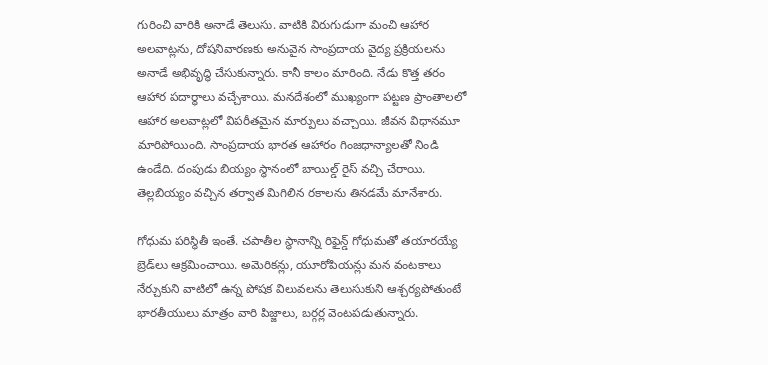గురించి వారికి అనాడే తెలుసు. వాటికి విరుగుడుగా మంచి ఆహార అలవాట్లను, దోషనివారణకు అనువైన సాంప్రదాయ వైద్య ప్రక్రియలను అనాడే అభివృద్ధి చేసుకున్నారు. కానీ కాలం మారింది. నేడు కొత్త తరం ఆహార పదార్ధాలు వచ్చేశాయి. మనదేశంలో ముఖ్యంగా పట్టణ ప్రాంతాలలో ఆహార అలవాట్లలో విపరీతమైన మార్పులు వచ్చాయి. జీవన విధానమూ మారిపోయింది. సాంప్రదాయ భారత ఆహారం గింజధాన్యాలతో నిండి ఉండేది. దంపుడు బియ్యం స్థానంలో బాయిల్డ్ రైస్ వచ్చి చేరాయి. తెల్లబియ్యం వచ్చిన తర్వాత మిగిలిన రకాలను తినడమే మానేశారు.

గోధుమ పరిస్థితీ ఇంతే. చపాతీల స్థానాన్ని రిఫైన్డ్ గోధుమతో తయారయ్యే బ్రెడ్‌లు ఆక్రమించాయి. అమెరికన్లు, యూరోపియన్లు మన వంటకాలు నేర్చుకుని వాటిలో ఉన్న పోషక విలువలను తెలుసుకుని ఆశ్చర్యపోతుంటే భారతీయులు మాత్రం వారి పిజ్జాలు, బర్గర్ల వెంటపడుతున్నారు.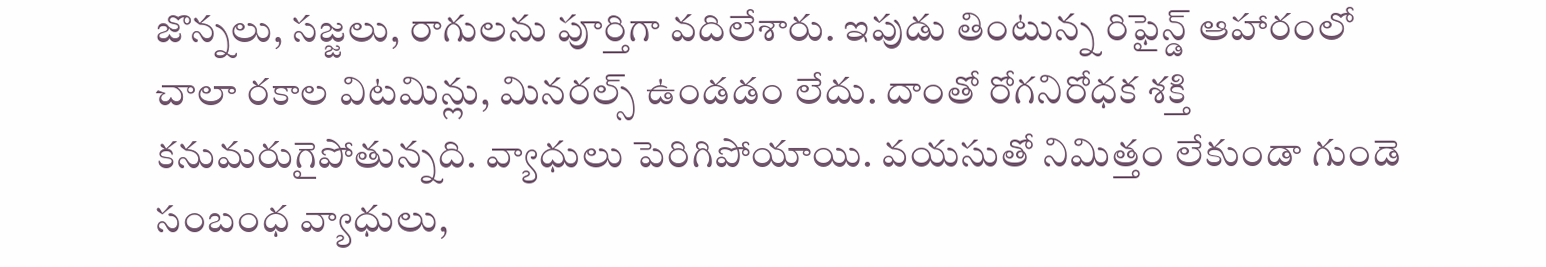జొన్నలు, సజ్జలు, రాగులను పూర్తిగా వదిలేశారు. ఇపుడు తింటున్న రిఫైన్డ్ ఆహారంలో చాలా రకాల విటమిన్లు, మినరల్స్ ఉండడం లేదు. దాంతో రోగనిరోధక శక్తి కనుమరుగైపోతున్నది. వ్యాధులు పెరిగిపోయాయి. వయసుతో నిమిత్తం లేకుండా గుండె సంబంధ వ్యాధులు,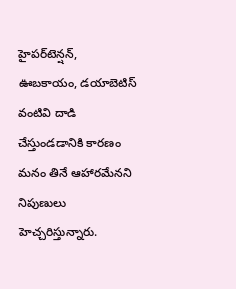హైపర్‌టెన్షన్, ఊబకాయం, డయాబెటిస్ వంటివి దాడి చేస్తుండడానికి కారణం మనం తినే ఆహారమేనని నిపుణులు హెచ్చరిస్తున్నారు.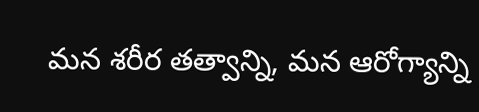మన శరీర తత్వాన్ని, మన ఆరోగ్యాన్ని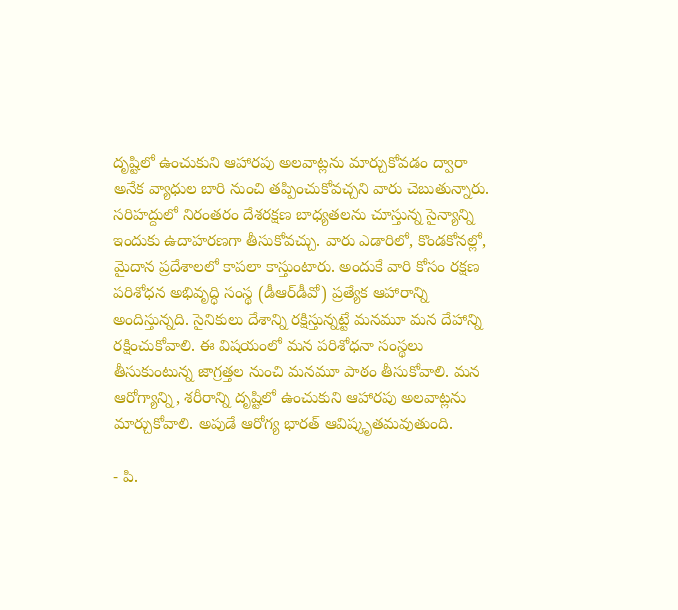దృష్టిలో ఉంచుకుని ఆహారపు అలవాట్లను మార్చుకోవడం ద్వారా అనేక వ్యాధుల బారి నుంచి తప్పించుకోవచ్చని వారు చెబుతున్నారు. సరిహద్దులో నిరంతరం దేశరక్షణ బాధ్యతలను చూస్తున్న సైన్యాన్ని ఇందుకు ఉదాహరణగా తీసుకోవచ్చు. వారు ఎడారిలో, కొండకోనల్లో, మైదాన ప్రదేశాలలో కాపలా కాస్తుంటారు. అందుకే వారి కోసం రక్షణ పరిశోధన అభివృద్ధి సంస్థ (డీఆర్‌డీవో) ప్రత్యేక ఆహారాన్ని అందిస్తున్నది. సైనికులు దేశాన్ని రక్షిస్తున్నట్టే మనమూ మన దేహాన్ని రక్షించుకోవాలి. ఈ విషయంలో మన పరిశోధనా సంస్థలు తీసుకుంటున్న జాగ్రత్తల నుంచి మనమూ పాఠం తీసుకోవాలి. మన ఆరోగ్యాన్ని, శరీరాన్ని దృష్టిలో ఉంచుకుని ఆహారపు అలవాట్లను మార్చుకోవాలి. అపుడే ఆరోగ్య భారత్ ఆవిష్కృతమవుతుంది.

- పి.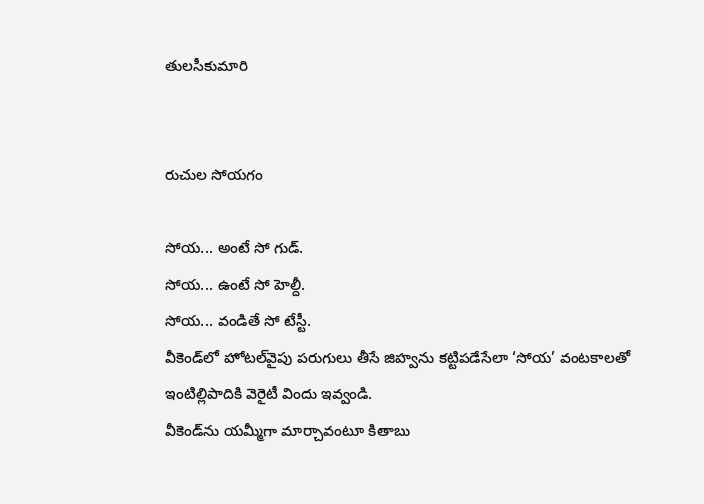తులసీకుమారి


రుచుల సోయగం

సోయ... అంటే సో గుడ్.
సోయ... ఉంటే సో హెల్దీ.
సోయ... వండితే సో టేస్టీ.
వీకెండ్‌లో హోటల్‌వైపు పరుగులు తీసే జిహ్వను కట్టిపడేసేలా ‘సోయ’ వంటకాలతో
ఇంటిల్లిపాదికి వెరైటీ విందు ఇవ్వండి.
వీకెండ్‌ను యమ్మీగా మార్చావంటూ కితాబు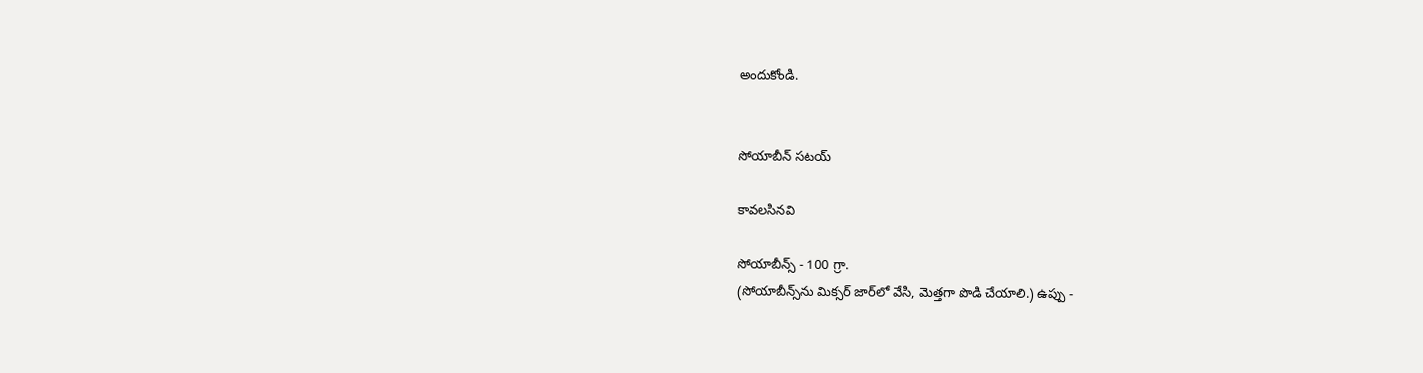అందుకోండి.


సోయాబీన్ సటయ్

కావలసినవి

సోయాబీన్స్ - 100 గ్రా.
(సోయాబీన్స్‌ను మిక్సర్ జార్‌లో వేసి, మెత్తగా పొడి చేయాలి.) ఉప్పు -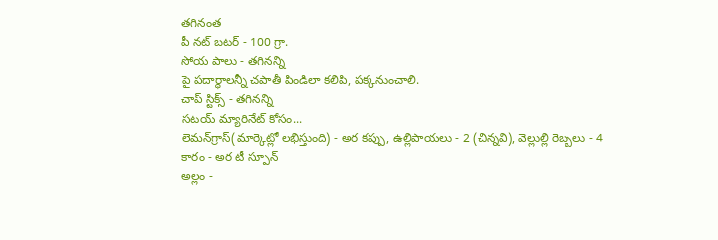తగినంత
పీ నట్ బటర్ - 100 గ్రా.
సోయ పాలు - తగినన్ని
పై పదార్థాలన్నీ చపాతీ పిండిలా కలిపి, పక్కనుంచాలి.
చాప్ స్టిక్స్ - తగినన్ని
సటయ్ మ్యారినేట్ కోసం...
లెమన్‌గ్రాస్(మార్కెట్లో లభిస్తుంది) - అర కప్పు, ఉల్లిపాయలు - 2 (చిన్నవి), వెల్లుల్లి రెబ్బలు - 4
కారం - అర టీ స్పూన్
అల్లం -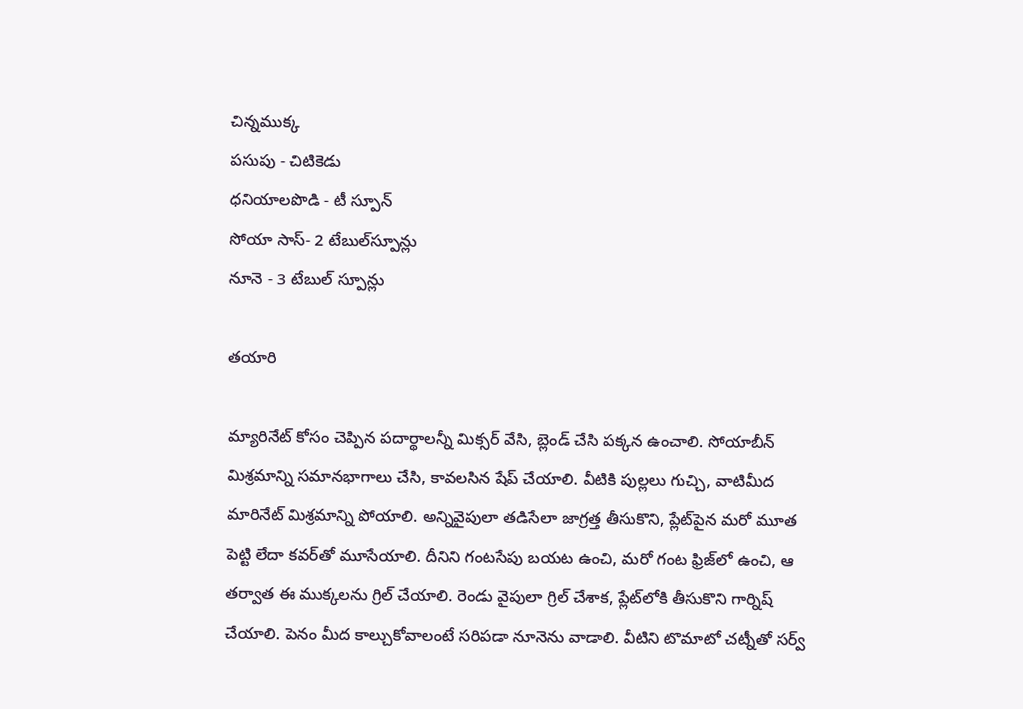చిన్నముక్క
పసుపు - చిటికెడు
ధనియాలపొడి - టీ స్పూన్
సోయా సాస్- 2 టేబుల్‌స్పూన్లు
నూనె - 3 టేబుల్ స్పూన్లు

తయారి

మ్యారినేట్ కోసం చెప్పిన పదార్థాలన్నీ మిక్సర్ వేసి, బ్లెండ్ చేసి పక్కన ఉంచాలి. సోయాబీన్ మిశ్రమాన్ని సమానభాగాలు చేసి, కావలసిన షేప్ చేయాలి. వీటికి పుల్లలు గుచ్చి, వాటిమీద మారినేట్ మిశ్రమాన్ని పోయాలి. అన్నివైపులా తడిసేలా జాగ్రత్త తీసుకొని, ప్లేట్‌పైన మరో మూత పెట్టి లేదా కవర్‌తో మూసేయాలి. దీనిని గంటసేపు బయట ఉంచి, మరో గంట ఫ్రిజ్‌లో ఉంచి, ఆ తర్వాత ఈ ముక్కలను గ్రిల్ చేయాలి. రెండు వైపులా గ్రిల్ చేశాక, ప్లేట్‌లోకి తీసుకొని గార్నిష్ చేయాలి. పెనం మీద కాల్చుకోవాలంటే సరిపడా నూనెను వాడాలి. వీటిని టొమాటో చట్నీతో సర్వ్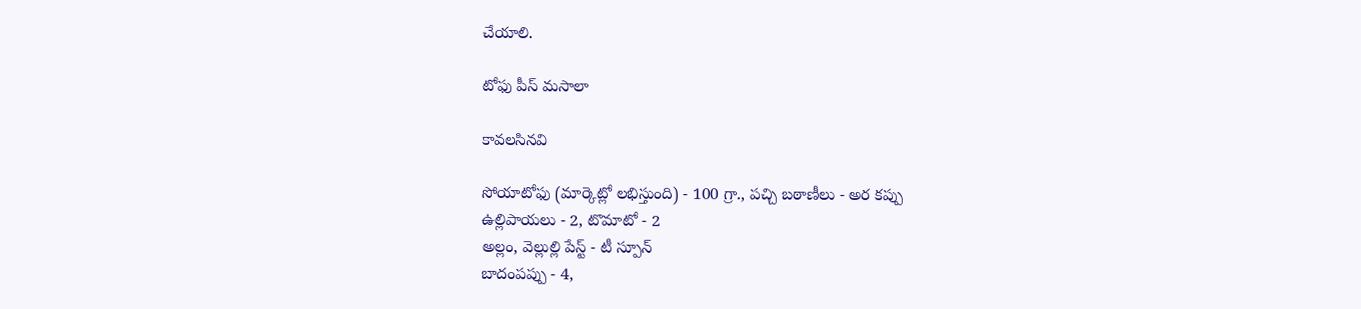చేయాలి.

టోఫు పీస్ మసాలా

కావలసినవి

సోయాటోఫు (మార్కెట్లో లభిస్తుంది) - 100 గ్రా., పచ్చి బఠాణీలు - అర కప్పు
ఉల్లిపాయలు - 2, టొమాటో - 2
అల్లం, వెల్లుల్లి పేస్ట్ - టీ స్పూన్
బాదంపప్పు - 4,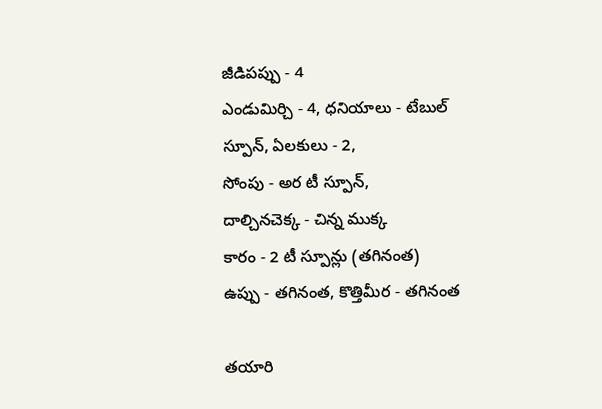జీడిపప్పు - 4
ఎండుమిర్చి - 4, ధనియాలు - టేబుల్ స్పూన్, ఏలకులు - 2,
సోంపు - అర టీ స్పూన్,
దాల్చినచెక్క - చిన్న ముక్క
కారం - 2 టీ స్పూన్లు (తగినంత)
ఉప్పు - తగినంత, కొత్తిమీర - తగినంత

తయారి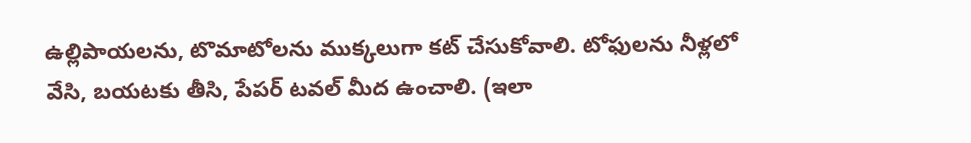ఉల్లిపాయలను, టొమాటోలను ముక్కలుగా కట్ చేసుకోవాలి. టోఫులను నీళ్లలో వేసి, బయటకు తీసి, పేపర్ టవల్ మీద ఉంచాలి. (ఇలా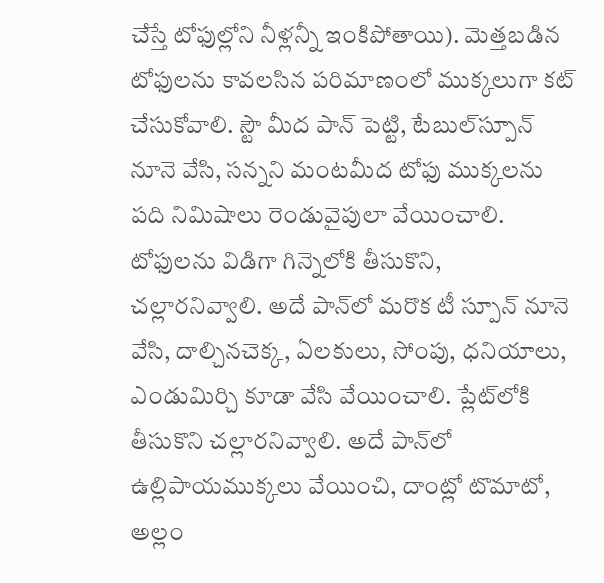చేస్తే టోఫుల్లోని నీళ్లన్నీ ఇంకిపోతాయి). మెత్తబడిన టోఫులను కావలసిన పరిమాణంలో ముక్కలుగా కట్ చేసుకోవాలి. స్టౌ మీద పాన్ పెట్టి, టేబుల్‌స్పూన్ నూనె వేసి, సన్నని మంటమీద టోఫు ముక్కలను పది నిమిషాలు రెండువైపులా వేయించాలి. టోఫులను విడిగా గిన్నెలోకి తీసుకొని, చల్లారనివ్వాలి. అదే పాన్‌లో మరొక టీ స్పూన్ నూనె వేసి, దాల్చినచెక్క, ఏలకులు, సోంపు, ధనియాలు, ఎండుమిర్చి కూడా వేసి వేయించాలి. ప్లేట్‌లోకి తీసుకొని చల్లారనివ్వాలి. అదే పాన్‌లో ఉల్లిపాయముక్కలు వేయించి, దాంట్లో టొమాటో, అల్లం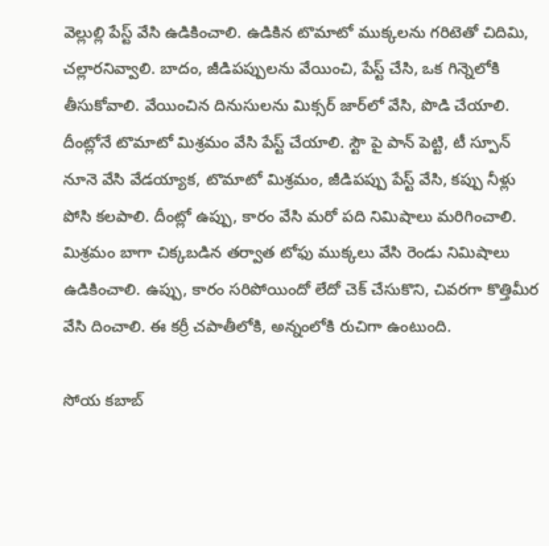వెల్లుల్లి పేస్ట్ వేసి ఉడికించాలి. ఉడికిన టొమాటో ముక్కలను గరిటెతో చిదిమి, చల్లారనివ్వాలి. బాదం, జీడిపప్పులను వేయించి, పేస్ట్ చేసి, ఒక గిన్నెలోకి తీసుకోవాలి. వేయించిన దినుసులను మిక్సర్ జార్‌లో వేసి, పొడి చేయాలి. దీంట్లోనే టొమాటో మిశ్రమం వేసి పేస్ట్ చేయాలి. స్టౌ పై పాన్ పెట్టి, టీ స్పూన్ నూనె వేసి వేడయ్యాక, టొమాటో మిశ్రమం, జీడిపప్పు పేస్ట్ వేసి, కప్పు నీళ్లు పోసి కలపాలి. దీంట్లో ఉప్పు, కారం వేసి మరో పది నిమిషాలు మరిగించాలి. మిశ్రమం బాగా చిక్కబడిన తర్వాత టోఫు ముక్కలు వేసి రెండు నిమిషాలు ఉడికించాలి. ఉప్పు, కారం సరిపోయిందో లేదో చెక్ చేసుకొని, చివరగా కొత్తిమీర వేసి దించాలి. ఈ కర్రీ చపాతీలోకి, అన్నంలోకి రుచిగా ఉంటుంది.

సోయ కబాబ్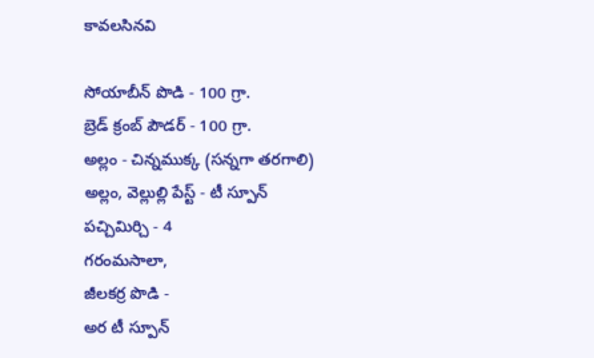కావలసినవి

సోయాబీన్ పొడి - 100 గ్రా.
బ్రెడ్ క్రంబ్ పౌడర్ - 100 గ్రా.
అల్లం - చిన్నముక్క (సన్నగా తరగాలి)
అల్లం, వెల్లుల్లి పేస్ట్ - టీ స్పూన్
పచ్చిమిర్చి - 4
గరంమసాలా,
జీలకర్ర పొడి -
అర టీ స్పూన్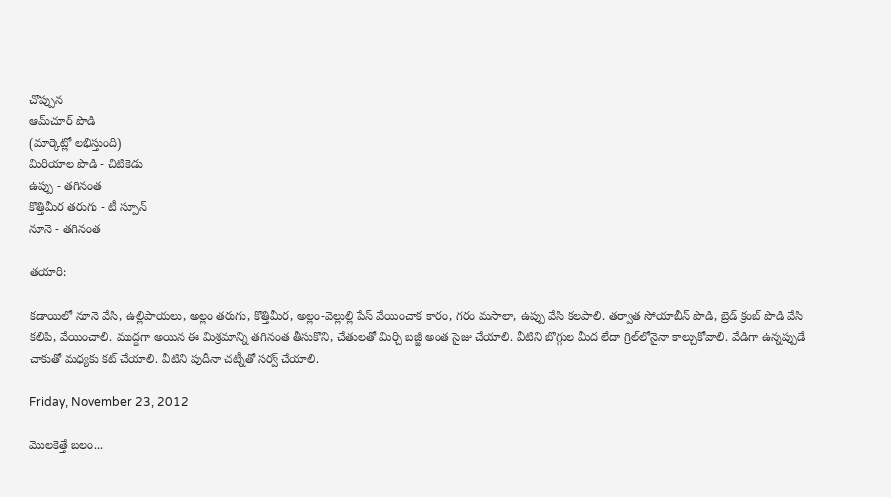చొప్పున
ఆమ్‌చూర్ పొడి
(మార్కెట్లో లభిస్తుంది)
మిరియాల పొడి - చిటికెడు
ఉప్పు - తగినంత
కొత్తిమీర తరుగు - టీ స్పూన్
నూనె - తగినంత

తయారి:

కడాయిలో నూనె వేసి, ఉల్లిపాయలు, అల్లం తరుగు, కొత్తిమీర, అల్లం-వెల్లుల్లి పేస్ వేయించాక కారం, గరం మసాలా, ఉప్పు వేసి కలపాలి. తర్వాత సోయాబీన్ పొడి, బ్రెడ్ క్రంబ్ పొడి వేసి కలిపి, వేయించాలి. ముద్దగా అయిన ఈ మిశ్రమాన్ని తగినంత తీసుకొని, చేతులతో మిర్చి బజ్జీ అంత సైజు చేయాలి. వీటిని బొగ్గుల మీద లేదా గ్రిల్‌లోనైనా కాల్చుకోవాలి. వేడిగా ఉన్నప్పుడే చాకుతో మధ్యకు కట్ చేయాలి. వీటిని పుదీనా చట్నీతో సర్వ్ చేయాలి.

Friday, November 23, 2012

మొలకెత్తే బలం...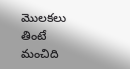మొలకలు తింటే మంచిది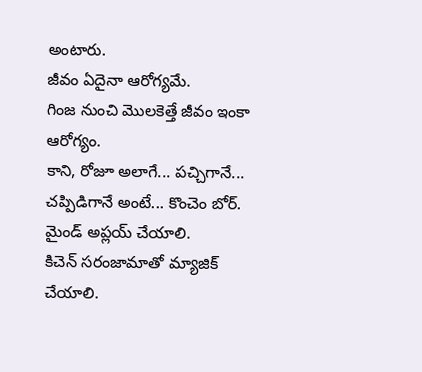అంటారు.
జీవం ఏదైనా ఆరోగ్యమే.
గింజ నుంచి మొలకెత్తే జీవం ఇంకా ఆరోగ్యం.
కాని, రోజూ అలాగే... పచ్చిగానే... చప్పిడిగానే అంటే... కొంచెం బోర్.
మైండ్ అప్లయ్ చేయాలి.
కిచెన్ సరంజామాతో మ్యాజిక్ చేయాలి.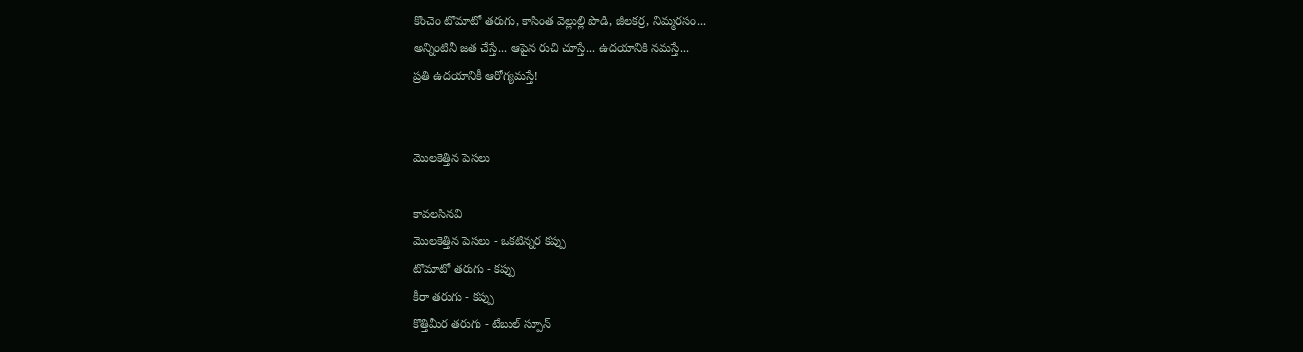కొంచెం టొమాటో తరుగు, కాసింత వెల్లుల్లి పొడి, జీలకర్ర, నిమ్మరసం...
అన్నింటినీ జత చేస్తే... ఆపైన రుచి చూస్తే... ఉదయానికి నమస్తే...
ప్రతి ఉదయానికీ ఆరోగ్యమస్తే!


మొలకెత్తిన పెసలు

కావలసినవి
మొలకెత్తిన పెసలు - ఒకటిన్నర కప్పు
టొమాటో తరుగు - కప్పు
కీరా తరుగు - కప్పు
కొత్తిమీర తరుగు - టేబుల్ స్పూన్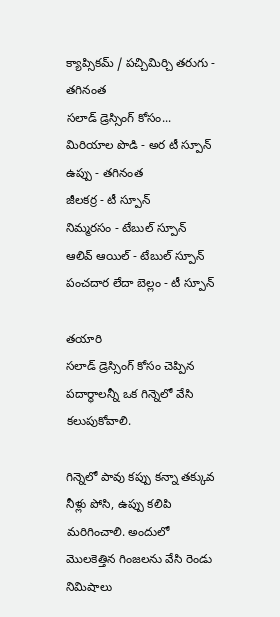క్యాప్సికమ్ / పచ్చిమిర్చి తరుగు - తగినంత
సలాడ్ డ్రెస్సింగ్ కోసం...
మిరియాల పొడి - అర టీ స్పూన్
ఉప్పు - తగినంత
జీలకర్ర - టీ స్పూన్
నిమ్మరసం - టేబుల్ స్పూన్
ఆలివ్ ఆయిల్ - టేబుల్ స్పూన్
పంచదార లేదా బెల్లం - టీ స్పూన్

తయారి
సలాడ్ డ్రెస్సింగ్ కోసం చెప్పిన పదార్థాలన్నీ ఒక గిన్నెలో వేసి కలుపుకోవాలి.

గిన్నెలో పావు కప్పు కన్నా తక్కువ నీళ్లు పోసి, ఉప్పు కలిపి మరిగించాలి. అందులో మొలకెత్తిన గింజలను వేసి రెండు నిమిషాలు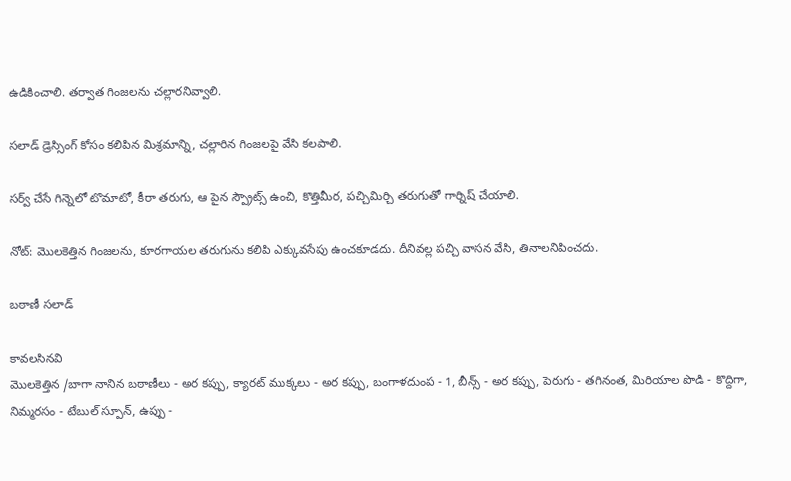ఉడికించాలి. తర్వాత గింజలను చల్లారనివ్వాలి.

సలాడ్ డ్రెస్సింగ్ కోసం కలిపిన మిశ్రమాన్ని, చల్లారిన గింజలపై వేసి కలపాలి.

సర్వ్ చేసే గిన్నెలో టొమాటో, కీరా తరుగు, ఆ పైన స్ప్రౌట్స్ ఉంచి, కొత్తిమీర, పచ్చిమిర్చి తరుగుతో గార్నిష్ చేయాలి.

నోట్: మొలకెత్తిన గింజలను, కూరగాయల తరుగును కలిపి ఎక్కువసేపు ఉంచకూడదు. దీనివల్ల పచ్చి వాసన వేసి, తినాలనిపించదు.

బఠాణీ సలాడ్

కావలసినవి
మొలకెత్తిన /బాగా నానిన బఠాణీలు - అర కప్పు, క్యారట్ ముక్కలు - అర కప్పు, బంగాళదుంప - 1, బీన్స్ - అర కప్పు, పెరుగు - తగినంత, మిరియాల పొడి - కొద్దిగా, నిమ్మరసం - టేబుల్ స్పూన్, ఉప్పు -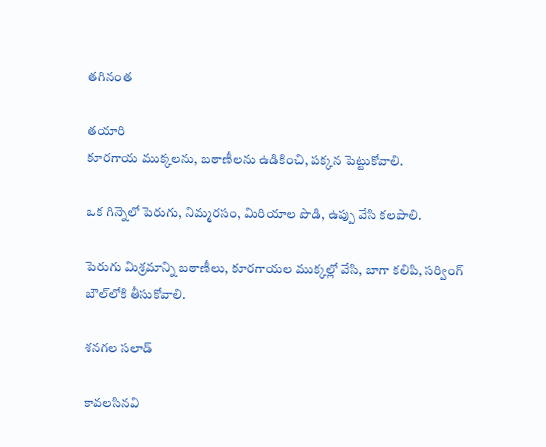తగినంత

తయారి
కూరగాయ ముక్కలను, బఠాణీలను ఉడికించి, పక్కన పెట్టుకోవాలి.

ఒక గిన్నెలో పెరుగు, నిమ్మరసం, మిరియాల పొడి, ఉప్పు వేసి కలపాలి.

పెరుగు మిశ్రమాన్ని బఠాణీలు, కూరగాయల ముక్కల్లో వేసి, బాగా కలిపి, సర్వింగ్ బౌల్‌లోకి తీసుకోవాలి.

శనగల సలాడ్

కావలసినవి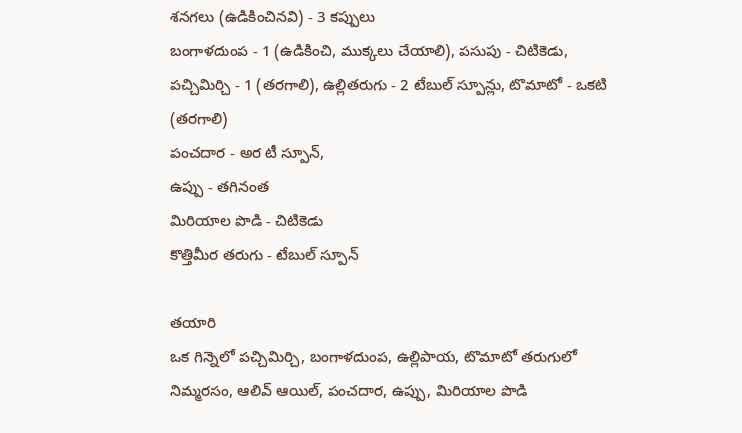శనగలు (ఉడికించినవి) - 3 కప్పులు
బంగాళదుంప - 1 (ఉడికించి, ముక్కలు చేయాలి), పసుపు - చిటికెడు, పచ్చిమిర్చి - 1 (తరగాలి), ఉల్లితరుగు - 2 టేబుల్ స్పూన్లు, టొమాటో - ఒకటి (తరగాలి)
పంచదార - అర టీ స్పూన్,
ఉప్పు - తగినంత
మిరియాల పొడి - చిటికెడు
కొత్తిమీర తరుగు - టేబుల్ స్పూన్

తయారి
ఒక గిన్నెలో పచ్చిమిర్చి, బంగాళదుంప, ఉల్లిపాయ, టొమాటో తరుగులో నిమ్మరసం, ఆలివ్ ఆయిల్, పంచదార, ఉప్పు, మిరియాల పొడి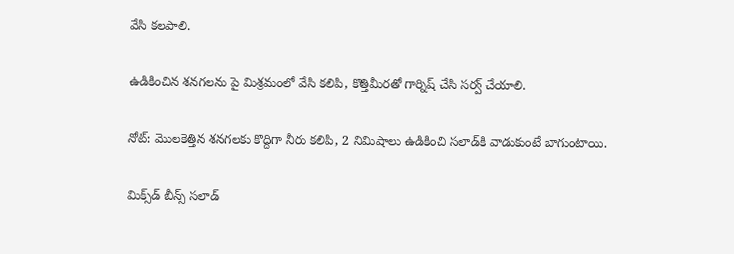వేసి కలపాలి.

ఉడికించిన శనగలను పై మిశ్రమంలో వేసి కలిపి, కొత్తిమీరతో గార్నిష్ చేసి సర్వ్ చేయాలి.

నోట్: మొలకెత్తిన శనగలకు కొద్దిగా నీరు కలిపి, 2 నిమిషాలు ఉడికించి సలాడ్‌కి వాడుకుంటే బాగుంటాయి.

మిక్స్‌డ్ బీన్స్ సలాడ్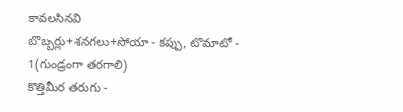కావలసినవి
బొబ్బర్లు+శనగలు+సోయా - కప్పు, టొమాటో - 1(గుండ్రంగా తరగాలి)
కొత్తిమీర తరుగు -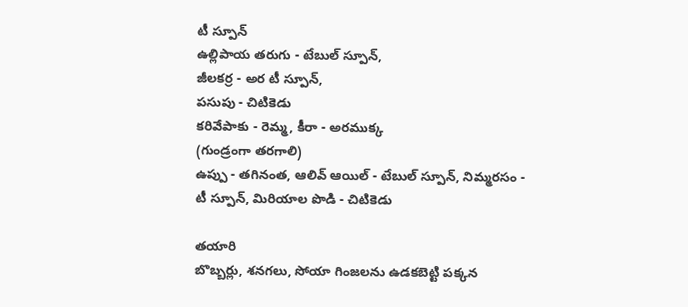టీ స్పూన్
ఉల్లిపాయ తరుగు - టేబుల్ స్పూన్,
జీలకర్ర - అర టీ స్పూన్,
పసుపు - చిటికెడు
కరివేపాకు - రెమ్మ, కీరా - అరముక్క
(గుండ్రంగా తరగాలి)
ఉప్పు - తగినంత, ఆలివ్ ఆయిల్ - టేబుల్ స్పూన్, నిమ్మరసం - టీ స్పూన్, మిరియాల పొడి - చిటికెడు

తయారి
బొబ్బర్లు, శనగలు, సోయా గింజలను ఉడకబెట్టి పక్కన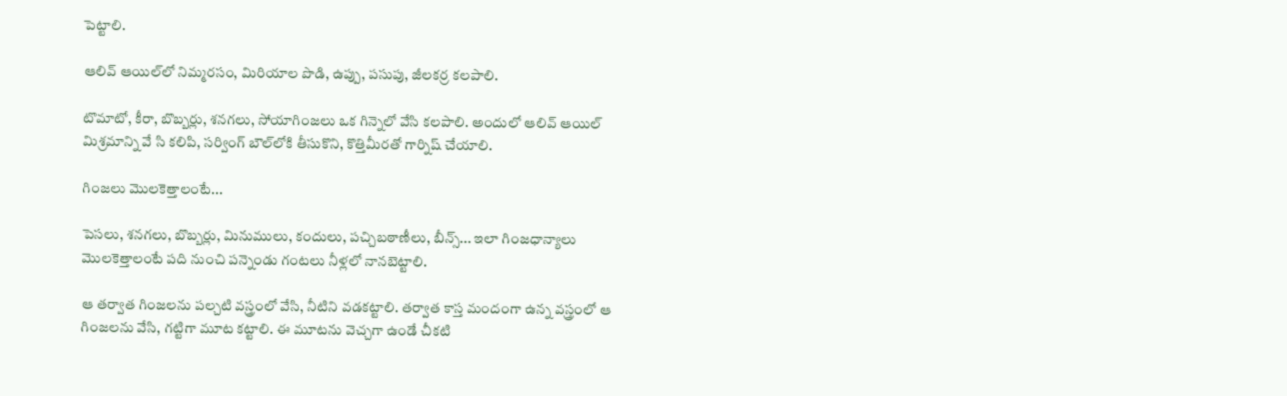పెట్టాలి.

ఆలివ్ ఆయిల్‌లో నిమ్మరసం, మిరియాల పొడి, ఉప్పు, పసుపు, జీలకర్ర కలపాలి.

టొమాటో, కీరా, బొబ్బర్లు, శనగలు, సోయాగింజలు ఒక గిన్నెలో వేసి కలపాలి. అందులో ఆలివ్ ఆయిల్ మిశ్రమాన్ని వే సి కలిపి, సర్వింగ్ బౌల్‌లోకి తీసుకొని, కొత్తిమీరతో గార్నిష్ చేయాలి.

గింజలు మొలకెత్తాలంటే...

పెసలు, శనగలు, బొబ్బర్లు, మినుములు, కందులు, పచ్చిబఠాణీలు, బీన్స్... ఇలా గింజధాన్యాలు మొలకెత్తాలంటే పది నుంచి పన్నెండు గంటలు నీళ్లలో నానబెట్టాలి.

ఆ తర్వాత గింజలను పల్చటి వస్త్రంలో వేసి, నీటిని వడకట్టాలి. తర్వాత కాస్త మందంగా ఉన్న వస్త్రంలో ఆ గింజలను వేసి, గట్టిగా మూట కట్టాలి. ఈ మూటను వెచ్చగా ఉండే చీకటి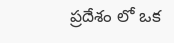ప్రదేశం లో ఒక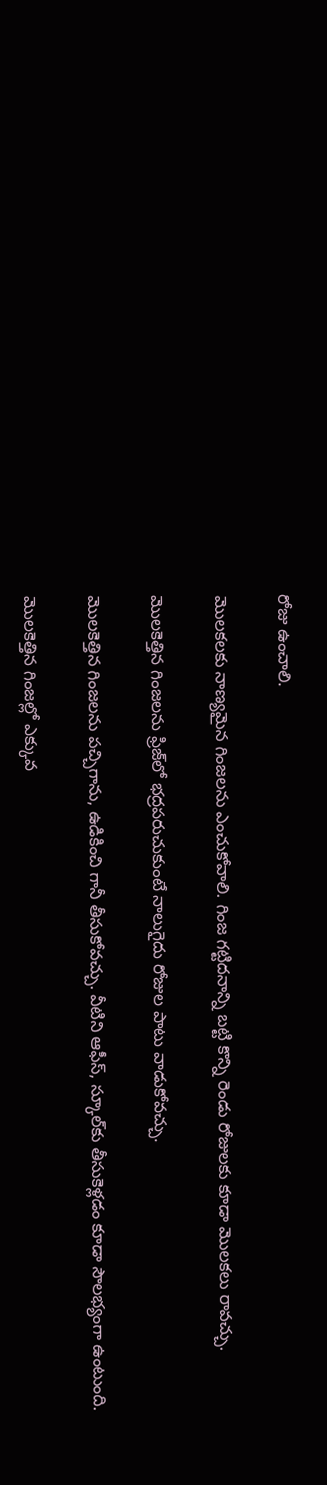రోజు ఉంచాలి.

మొలకలకు నాణ్యమైన గింజలను ఎంచుకోవాలి. గింజ గట్టిదనాన్ని బట్టి కొన్ని రెండు రోజులకు కూడా మొలకలు రావచ్చు.

మొలకెత్తిన గింజలను ఫ్రిజ్‌లో భద్రపరుచుకుంటే నాలుగైదు రోజుల పాటు వాడుకోవచ్చు.

మొలకెత్తిన గింజలను పచ్చిగాను, ఉడికించి గానీ తీసుకోవచ్చు. వీటిని ఆఫీస్, స్కూల్‌కు తీసుకెళ్లడం కూడా సౌలభ్యంగా ఉంటుంది.

మొలకెత్తిన గింజల్లో ఎక్కువ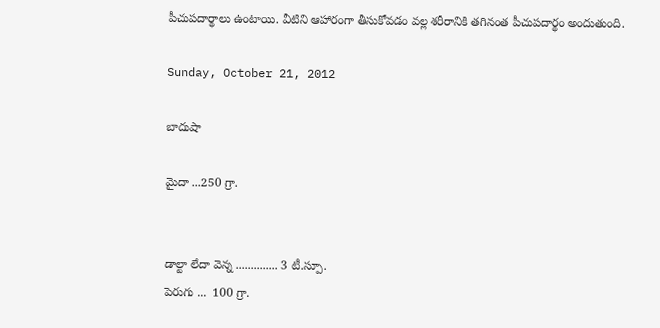పీచుపదార్థాలు ఉంటాయి. వీటిని ఆహారంగా తీసుకోవడం వల్ల శరీరానికి తగినంత పీచుపదార్థం అందుతుంది.

Sunday, October 21, 2012

బాదుషా

మైదా ...250 గ్రా.


డాల్టా లేదా వెన్న .............. 3 టీ.స్పూ.
పెరుగు ...  100 గ్రా.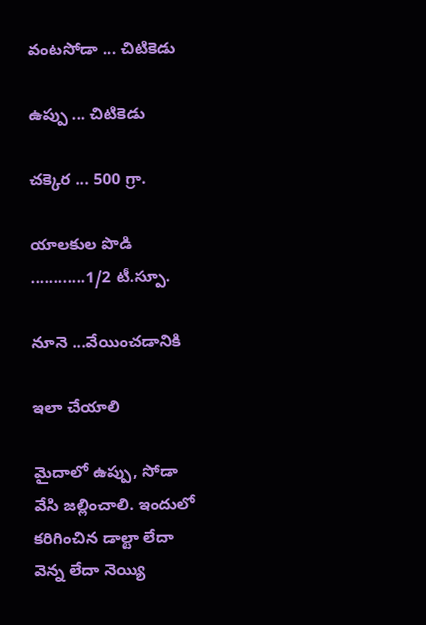వంటసోడా ... చిటికెడు

ఉప్పు ... చిటికెడు

చక్కెర ... 500 గ్రా.

యాలకుల పొడి ............1/2 టీ.స్పూ.

నూనె ...వేయించడానికి

ఇలా చేయాలి

మైదాలో ఉప్పు, సోడా వేసి జల్లించాలి. ఇందులో కరిగించిన డాల్టా లేదా వెన్న లేదా నెయ్యి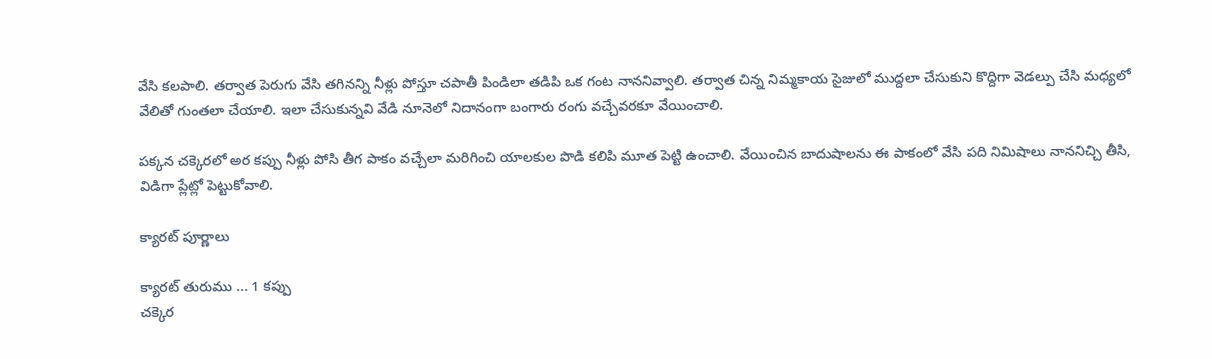వేసి కలపాలి. తర్వాత పెరుగు వేసి తగినన్ని నీళ్లు పోస్తూ చపాతీ పిండిలా తడిపి ఒక గంట నాననివ్వాలి. తర్వాత చిన్న నిమ్మకాయ సైజులో ముద్దలా చేసుకుని కొద్దిగా వెడల్పు చేసి మధ్యలో వేలితో గుంతలా చేయాలి. ఇలా చేసుకున్నవి వేడి నూనెలో నిదానంగా బంగారు రంగు వచ్చేవరకూ వేయించాలి.

పక్కన చక్కెరలో అర కప్పు నీళ్లు పోసి తీగ పాకం వచ్చేలా మరిగించి యాలకుల పొడి కలిపి మూత పెట్టి ఉంచాలి. వేయించిన బాదుషాలను ఈ పాకంలో వేసి పది నిమిషాలు నాననిచ్చి తీసి, విడిగా ప్లేట్లో పెట్టుకోవాలి.

క్యారట్ పూర్ణాలు

క్యారట్ తురుము ... 1 కప్పు
చక్కెర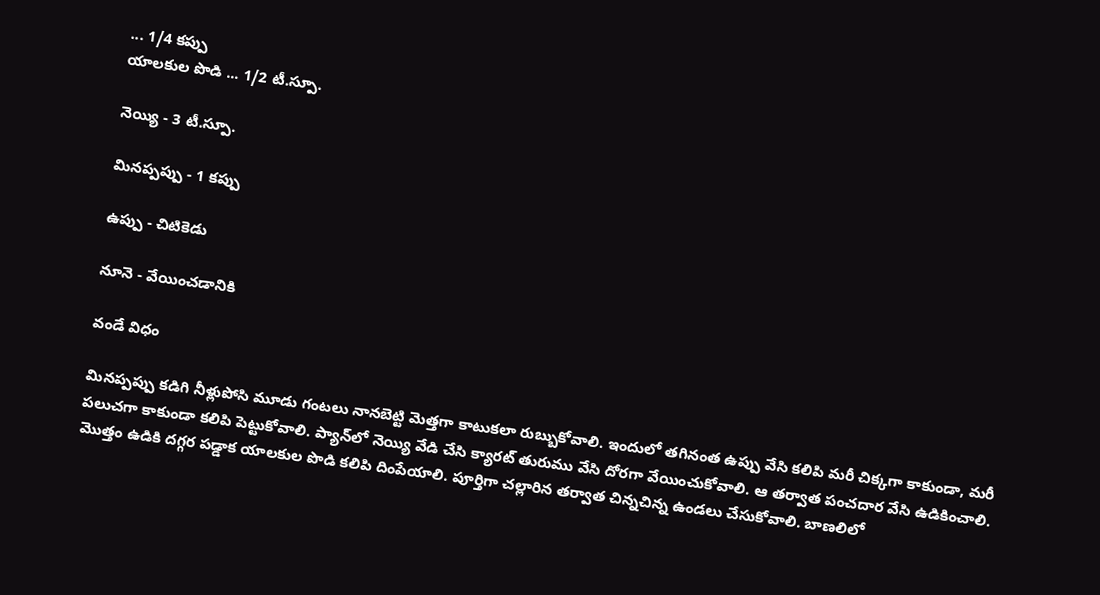... 1/4 కప్పు
యాలకుల పొడి ... 1/2 టీ.స్పూ.

నెయ్యి - 3 టీ.స్పూ.

మినప్పప్పు - 1 కప్పు

ఉప్పు - చిటికెడు

నూనె - వేయించడానికి

వండే విధం

మినప్పప్పు కడిగి నీళ్లుపోసి మూడు గంటలు నానబెట్టి మెత్తగా కాటుకలా రుబ్బుకోవాలి. ఇందులో తగినంత ఉప్పు వేసి కలిపి మరీ చిక్కగా కాకుండా, మరీ పలుచగా కాకుండా కలిపి పెట్టుకోవాలి. ప్యాన్‌లో నెయ్యి వేడి చేసి క్యారట్ తురుము వేసి దోరగా వేయించుకోవాలి. ఆ తర్వాత పంచదార వేసి ఉడికించాలి. మొత్తం ఉడికి దగ్గర పడ్డాక యాలకుల పొడి కలిపి దింపేయాలి. పూర్తిగా చల్లారిన తర్వాత చిన్నచిన్న ఉండలు చేసుకోవాలి. బాణలిలో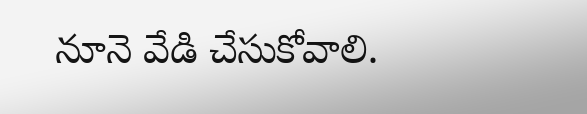నూనె వేడి చేసుకోవాలి.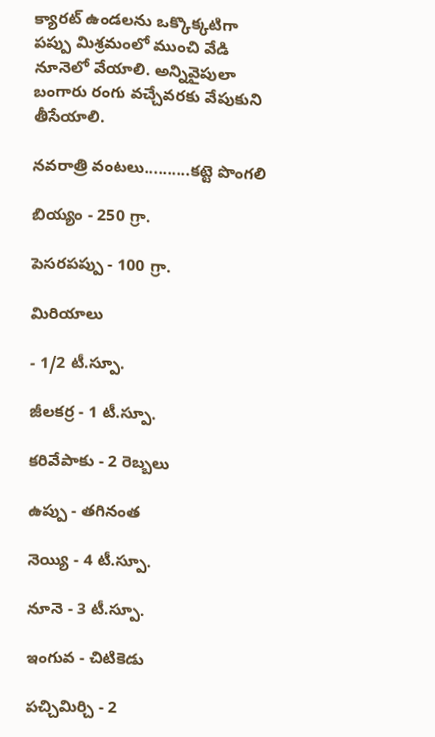క్యారట్ ఉండలను ఒక్కొక్కటిగా పప్పు మిశ్రమంలో ముంచి వేడి నూనెలో వేయాలి. అన్నివైపులా బంగారు రంగు వచ్చేవరకు వేపుకుని తీసేయాలి.

నవరాత్రి వంటలు..........కట్టె పొంగలి

బియ్యం - 250 గ్రా.

పెసరపప్పు - 100 గ్రా.

మిరియాలు

- 1/2 టీ.స్పూ.

జీలకర్ర - 1 టీ.స్పూ.

కరివేపాకు - 2 రెబ్బలు

ఉప్పు - తగినంత

నెయ్యి - 4 టీ.స్పూ.

నూనె - 3 టీ.స్పూ.

ఇంగువ - చిటికెడు

పచ్చిమిర్చి - 2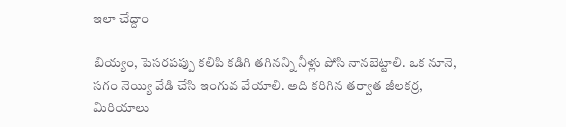ఇలా చేద్దాం

బియ్యం, పెసరపప్పు కలిపి కడిగి తగినన్ని నీళ్లు పోసి నానబెట్టాలి. ఒక నూనె, సగం నెయ్యి వేడి చేసి ఇంగువ వేయాలి. అది కరిగిన తర్వాత జీలకర్ర, మిరియాలు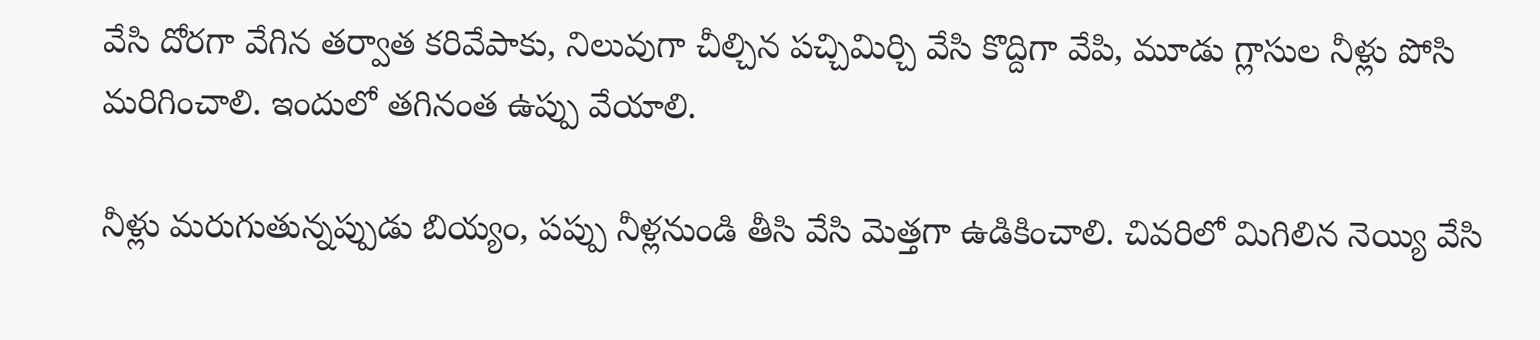వేసి దోరగా వేగిన తర్వాత కరివేపాకు, నిలువుగా చీల్చిన పచ్చిమిర్చి వేసి కొద్దిగా వేపి, మూడు గ్లాసుల నీళ్లు పోసి మరిగించాలి. ఇందులో తగినంత ఉప్పు వేయాలి.

నీళ్లు మరుగుతున్నప్పుడు బియ్యం, పప్పు నీళ్లనుండి తీసి వేసి మెత్తగా ఉడికించాలి. చివరిలో మిగిలిన నెయ్యి వేసి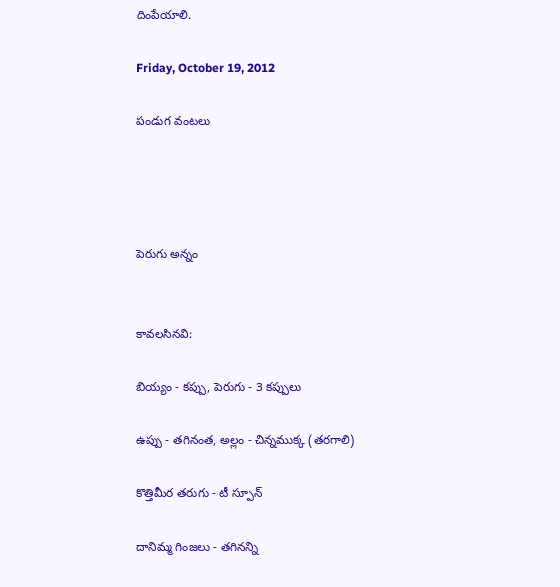దింపేయాలి.

Friday, October 19, 2012

పండుగ వంటలు




పెరుగు అన్నం


కావలసినవి:

బియ్యం - కప్పు, పెరుగు - 3 కప్పులు

ఉప్పు - తగినంత, అల్లం - చిన్నముక్క (తరగాలి)

కొత్తిమీర తరుగు - టీ స్పూన్

దానిమ్మ గింజలు - తగినన్ని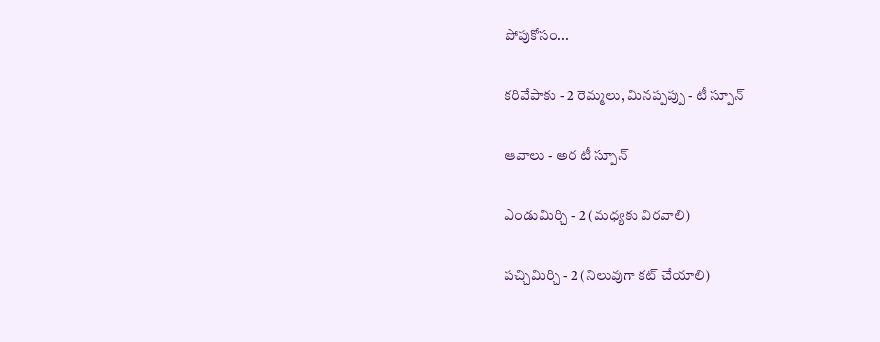పోపుకోసం...

కరివేపాకు - 2 రెమ్మలు, మినప్పప్పు - టీ స్పూన్

ఆవాలు - అర టీ స్పూన్

ఎండుమిర్చి - 2 (మధ్యకు విరవాలి)

పచ్చిమిర్చి - 2 (నిలువుగా కట్ చేయాలి)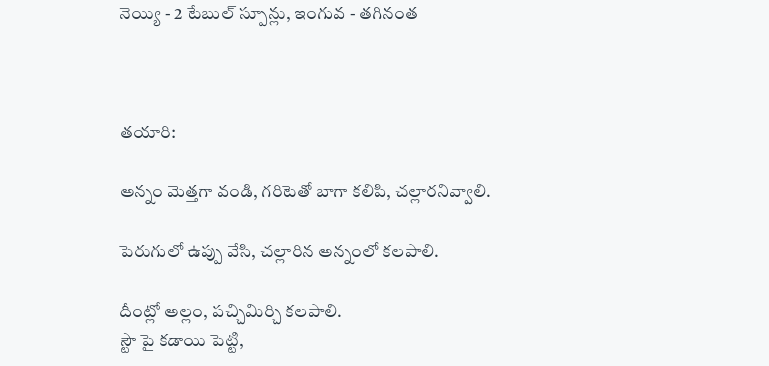నెయ్యి - 2 టేబుల్ స్పూన్లు, ఇంగువ - తగినంత



తయారి:

అన్నం మెత్తగా వండి, గరిటెతో బాగా కలిపి, చల్లారనివ్వాలి.

పెరుగులో ఉప్పు వేసి, చల్లారిన అన్నంలో కలపాలి.

దీంట్లో అల్లం, పచ్చిమిర్చి కలపాలి.
స్టౌ పై కడాయి పెట్టి,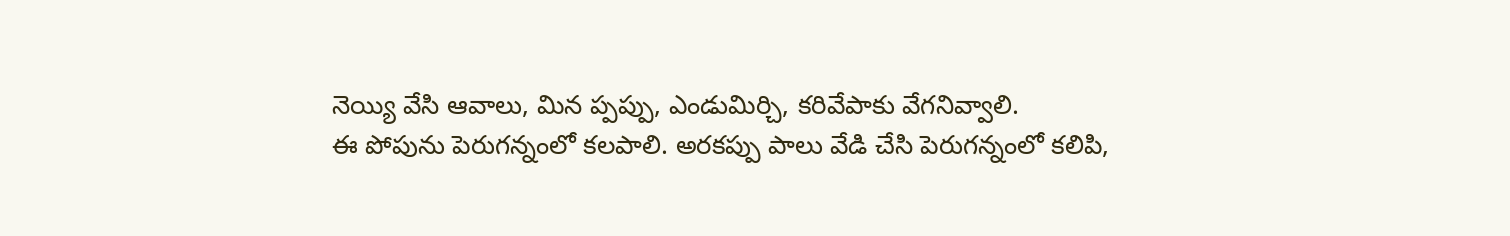నెయ్యి వేసి ఆవాలు, మిన ప్పప్పు, ఎండుమిర్చి, కరివేపాకు వేగనివ్వాలి.
ఈ పోపును పెరుగన్నంలో కలపాలి. అరకప్పు పాలు వేడి చేసి పెరుగన్నంలో కలిపి,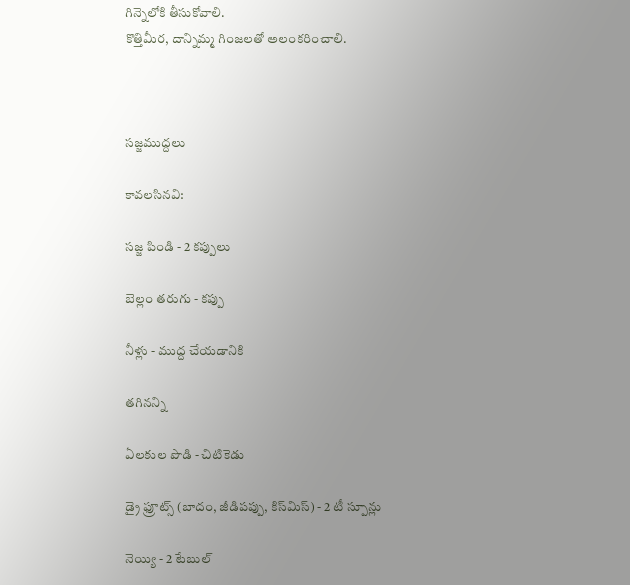గిన్నెలోకి తీసుకోవాలి.
కొత్తిమీర, దాన్నిమ్మ గింజలతో అలంకరించాలి.



సజ్జముద్దలు

కావలసినవి:

సజ్జ పిండి - 2 కప్పులు

బెల్లం తరుగు - కప్పు

నీళ్లు - ముద్ద చేయడానికి

తగినన్ని

ఏలకుల పొడి - చిటికెడు

డ్రై ఫ్రూట్స్ (బాదం, జీడిపప్పు, కిస్‌మిస్) - 2 టీ స్పూన్లు

నెయ్యి - 2 టేబుల్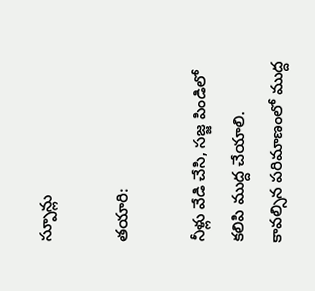స్పూన్లు

తయారి:

నీళ్లు వేడి చేసి, సజ్జ పిండిలో కలిపి ముద్ద చేయాలి. కావల్సిన పరిమాణంలో ముద్ద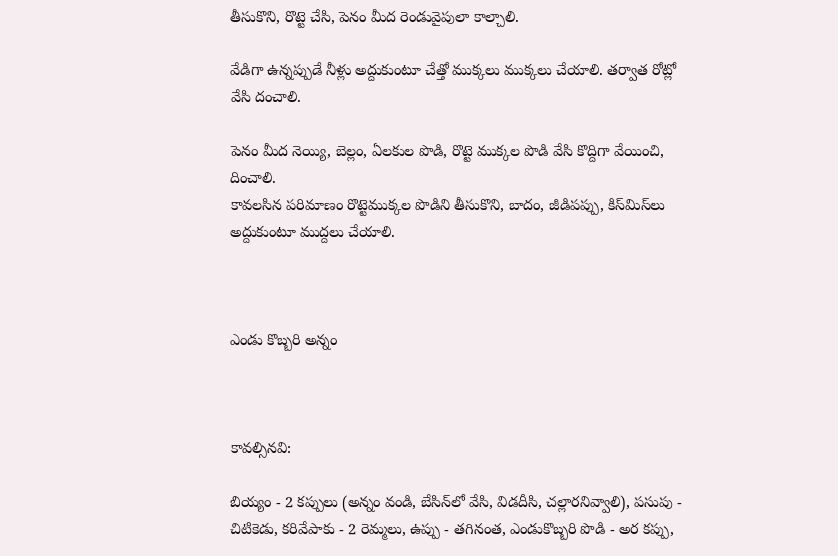తీసుకొని, రొట్టె చేసి, పెనం మీద రెండువైపులా కాల్చాలి.

వేడిగా ఉన్నప్పుడే నీళ్లు అద్దుకుంటూ చేత్తో ముక్కలు ముక్కలు చేయాలి. తర్వాత రోట్లో వేసి దంచాలి.

పెనం మీద నెయ్యి, బెల్లం, ఏలకుల పొడి, రొట్టె ముక్కల పొడి వేసి కొద్దిగా వేయించి, దించాలి.
కావలసిన పరిమాణం రొట్టెముక్కల పొడిని తీసుకొని, బాదం, జీడిపప్పు, కిస్‌మిస్‌లు అద్దుకుంటూ ముద్దలు చేయాలి.



ఎండు కొబ్బరి అన్నం



కావల్సినవి:

బియ్యం - 2 కప్పులు (అన్నం వండి, బేసిన్‌లో వేసి, విడదీసి, చల్లారనివ్వాలి), పసుపు - చిటికెడు, కరివేపాకు - 2 రెమ్మలు, ఉప్పు - తగినంత, ఎండుకొబ్బరి పొడి - అర కప్పు,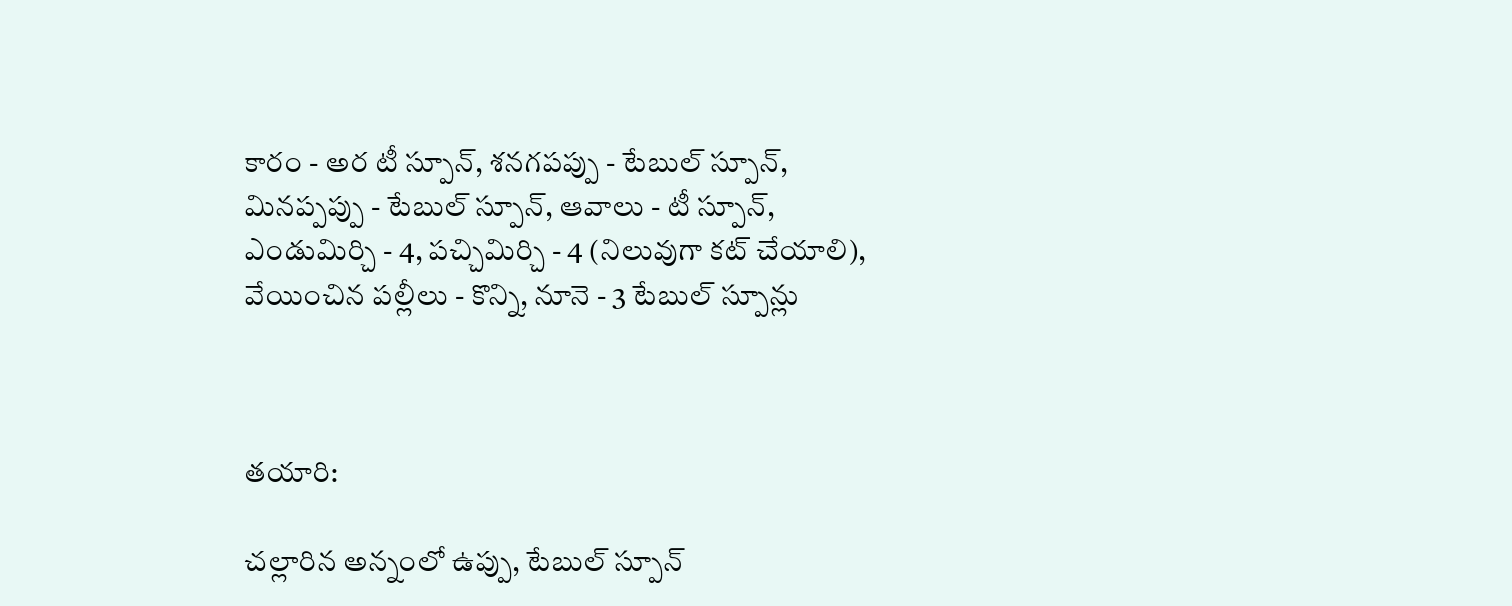కారం - అర టీ స్పూన్, శనగపప్పు - టేబుల్ స్పూన్, మినప్పప్పు - టేబుల్ స్పూన్, ఆవాలు - టీ స్పూన్, ఎండుమిర్చి - 4, పచ్చిమిర్చి - 4 (నిలువుగా కట్ చేయాలి), వేయించిన పల్లీలు - కొన్ని, నూనె - 3 టేబుల్ స్పూన్లు



తయారి:

చల్లారిన అన్నంలో ఉప్పు, టేబుల్ స్పూన్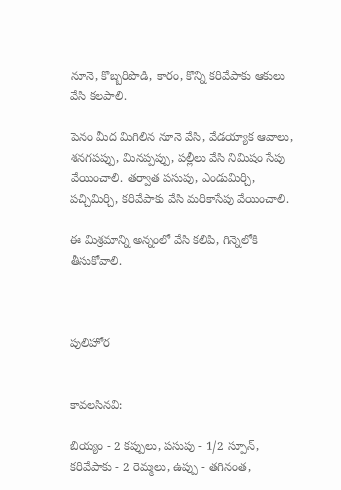నూనె, కొబ్బరిపొడి, కారం, కొన్ని కరివేపాకు ఆకులు వేసి కలపాలి.

పెనం మీద మిగిలిన నూనె వేసి, వేడయ్యాక ఆవాలు, శనగపప్పు, మినప్పప్పు, పల్లీలు వేసి నిమిషం సేపు వేయించాలి. తర్వాత పసుపు, ఎండుమిర్చి, పచ్చిమిర్చి, కరివేపాకు వేసి మరికాసేపు వేయించాలి.

ఈ మిశ్రమాన్ని అన్నంలో వేసి కలిపి, గిన్నెలోకి తీసుకోవాలి.



పులిహోర


కావలసినవి:

బియ్యం - 2 కప్పులు, పసుపు - 1/2 స్పూన్, కరివేపాకు - 2 రెమ్మలు, ఉప్పు - తగినంత,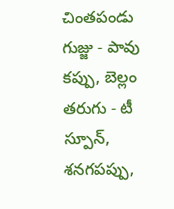చింతపండు గుజ్జు - పావు కప్పు, బెల్లం తరుగు - టీ స్పూన్, శనగపప్పు,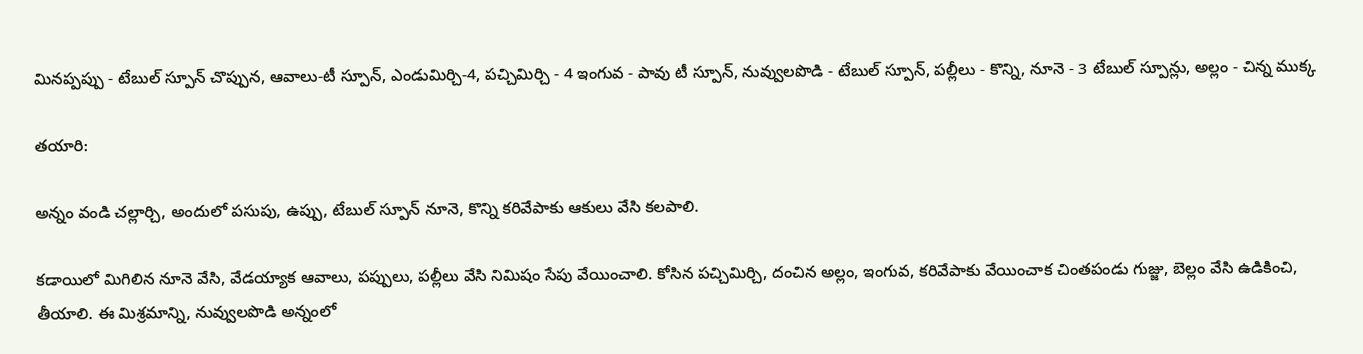మినప్పప్పు - టేబుల్ స్పూన్ చొప్పున, ఆవాలు-టీ స్పూన్, ఎండుమిర్చి-4, పచ్చిమిర్చి - 4 ఇంగువ - పావు టీ స్పూన్, నువ్వులపొడి - టేబుల్ స్పూన్, పల్లీలు - కొన్ని, నూనె - 3 టేబుల్ స్పూన్లు, అల్లం - చిన్న ముక్క

తయారి:

అన్నం వండి చల్లార్చి, అందులో పసుపు, ఉప్పు, టేబుల్ స్పూన్ నూనె, కొన్ని కరివేపాకు ఆకులు వేసి కలపాలి.

కడాయిలో మిగిలిన నూనె వేసి, వేడయ్యాక ఆవాలు, పప్పులు, పల్లీలు వేసి నిమిషం సేపు వేయించాలి. కోసిన పచ్చిమిర్చి, దంచిన అల్లం, ఇంగువ, కరివేపాకు వేయించాక చింతపండు గుజ్జు, బెల్లం వేసి ఉడికించి, తీయాలి. ఈ మిశ్రమాన్ని, నువ్వులపొడి అన్నంలో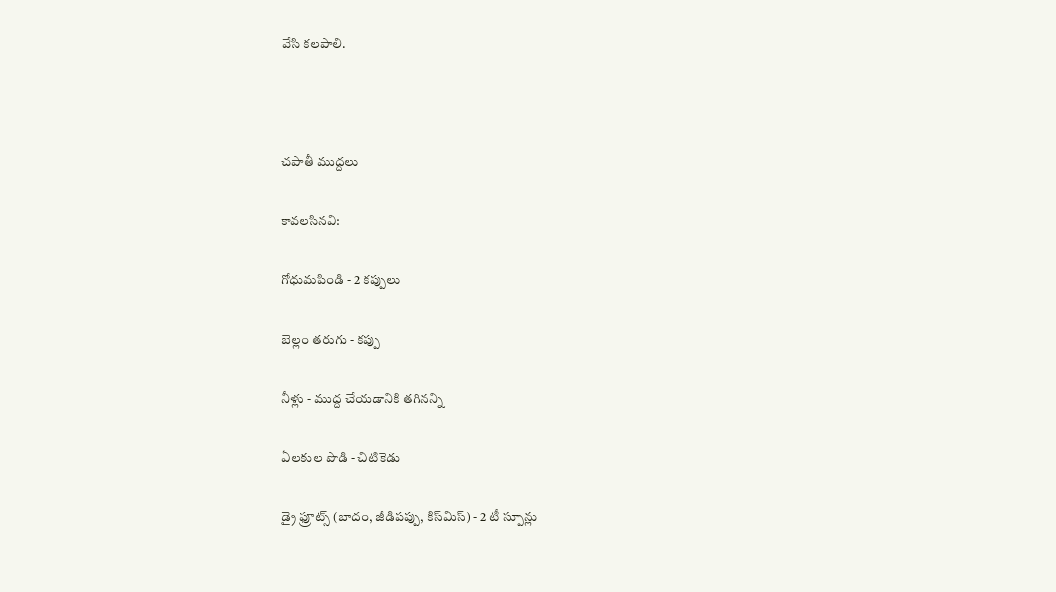వేసి కలపాలి.



చపాతీ ముద్దలు

కావలసినవి:

గోధుమపిండి - 2 కప్పులు

బెల్లం తరుగు - కప్పు

నీళ్లు - ముద్ద చేయడానికి తగినన్ని

ఏలకుల పొడి - చిటికెడు

డ్రై ఫ్రూట్స్ (బాదం, జీడిపప్పు, కిస్‌మిస్) - 2 టీ స్పూన్లు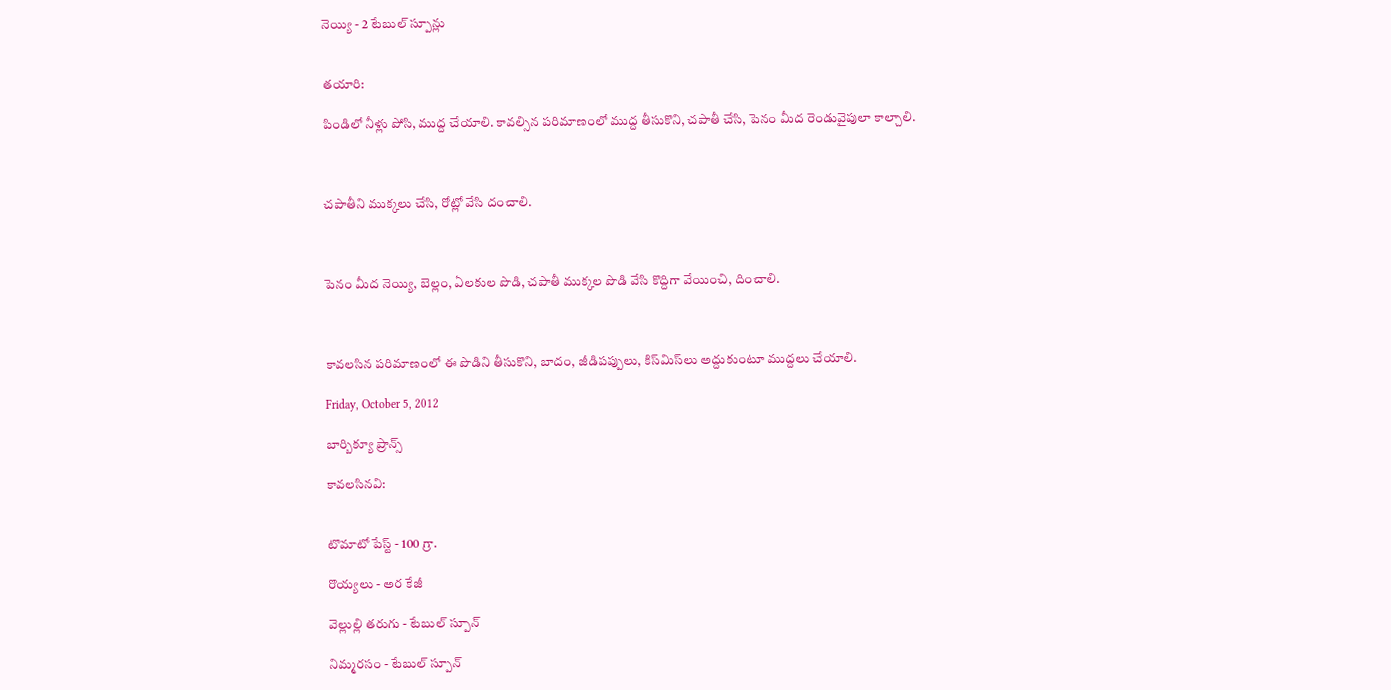నెయ్యి - 2 టేబుల్ స్పూన్లు


తయారి:

పిండిలో నీళ్లు పోసి, ముద్ద చేయాలి. కావల్సిన పరిమాణంలో ముద్ద తీసుకొని, చపాతీ చేసి, పెనం మీద రెండువైపులా కాల్చాలి.



చపాతీని ముక్కలు చేసి, రోట్లో వేసి దంచాలి.



పెనం మీద నెయ్యి, బెల్లం, ఏలకుల పొడి, చపాతీ ముక్కల పొడి వేసి కొద్దిగా వేయించి, దించాలి.



కావలసిన పరిమాణంలో ఈ పొడిని తీసుకొని, బాదం, జీడిపప్పులు, కిస్‌మిస్‌లు అద్దుకుంటూ ముద్దలు చేయాలి.

Friday, October 5, 2012

బార్బిక్యూ ప్రాన్స్

కావలసినవి:


టొమాటో పేస్ట్ - 100 గ్రా.

రొయ్యలు - అర కేజీ

వెల్లుల్లి తరుగు - టేబుల్ స్పూన్

నిమ్మరసం - టేబుల్ స్పూన్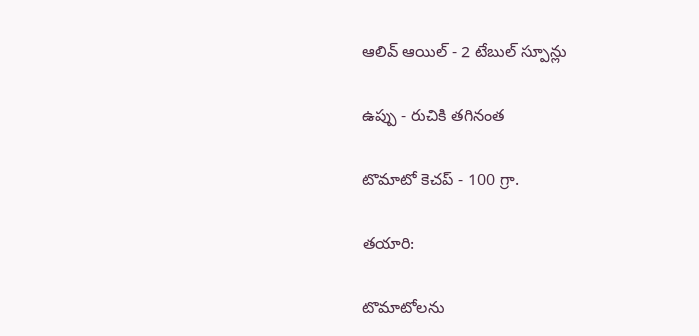ఆలివ్ ఆయిల్ - 2 టేబుల్ స్పూన్లు

ఉప్పు - రుచికి తగినంత

టొమాటో కెచప్ - 100 గ్రా.

తయారి:

టొమాటోలను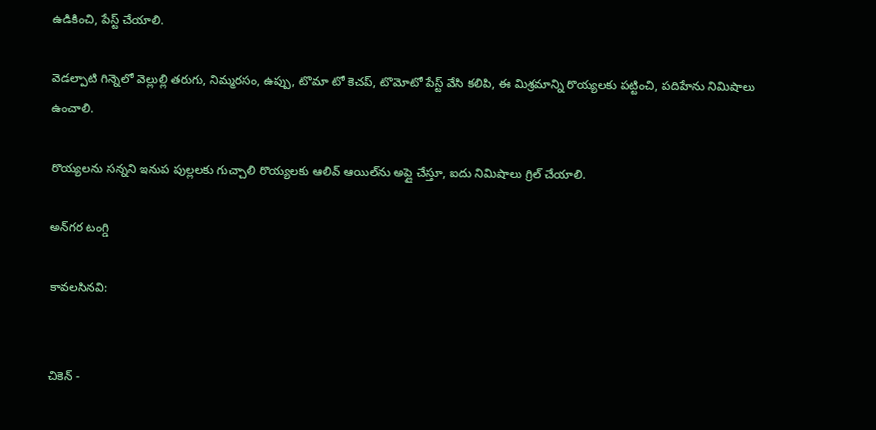ఉడికించి, పేస్ట్ చేయాలి.

వెడల్పాటి గిన్నెలో వెల్లుల్లి తరుగు, నిమ్మరసం, ఉప్పు, టొమా టో కెచప్, టొమోటో పేస్ట్ వేసి కలిపి, ఈ మిశ్రమాన్ని రొయ్యలకు పట్టించి, పదిహేను నిమిషాలు ఉంచాలి.

రొయ్యలను సన్నని ఇనుప పుల్లలకు గుచ్చాలి రొయ్యలకు ఆలివ్ ఆయిల్‌ను అప్లై చేస్తూ, ఐదు నిమిషాలు గ్రిల్ చేయాలి.

అన్‌గర టంగ్డి

కావలసినవి:


చికెన్ -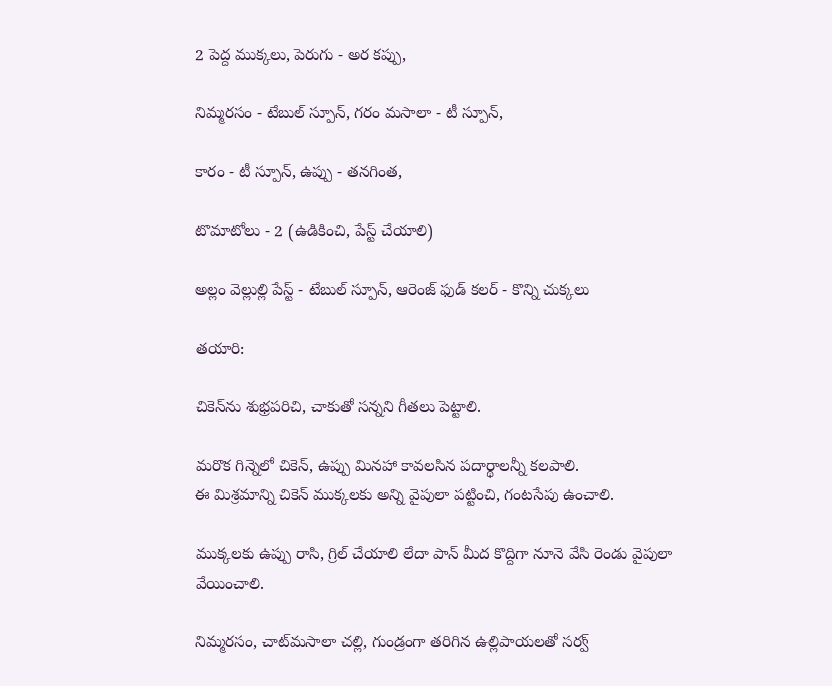2 పెద్ద ముక్కలు, పెరుగు - అర కప్పు,

నిమ్మరసం - టేబుల్ స్పూన్, గరం మసాలా - టీ స్పూన్,

కారం - టీ స్పూన్, ఉప్పు - తనగింత,

టొమాటోలు - 2 (ఉడికించి, పేస్ట్ చేయాలి)

అల్లం వెల్లుల్లి పేస్ట్ - టేబుల్ స్పూన్, ఆరెంజ్ ఫుడ్ కలర్ - కొన్ని చుక్కలు

తయారి:

చికెన్‌ను శుభ్రపరిచి, చాకుతో సన్నని గీతలు పెట్టాలి.

మరొక గిన్నెలో చికెన్, ఉప్పు మినహా కావలసిన పదార్థాలన్నీ కలపాలి.
ఈ మిశ్రమాన్ని చికెన్ ముక్కలకు అన్ని వైపులా పట్టించి, గంటసేపు ఉంచాలి.

ముక్కలకు ఉప్పు రాసి, గ్రిల్ చేయాలి లేదా పాన్ మీద కొద్దిగా నూనె వేసి రెండు వైపులా వేయించాలి.

నిమ్మరసం, చాట్‌మసాలా చల్లి, గుండ్రంగా తరిగిన ఉల్లిపాయలతో సర్వ్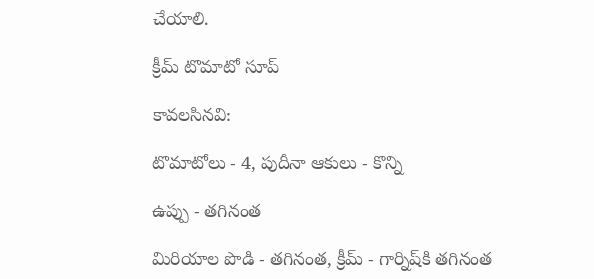చేయాలి.

క్రీమ్ టొమాటో సూప్

కావలసినవి:

టొమాటోలు - 4, పుదీనా ఆకులు - కొన్ని

ఉప్పు - తగినంత

మిరియాల పొడి - తగినంత, క్రీమ్ - గార్నిష్‌కి తగినంత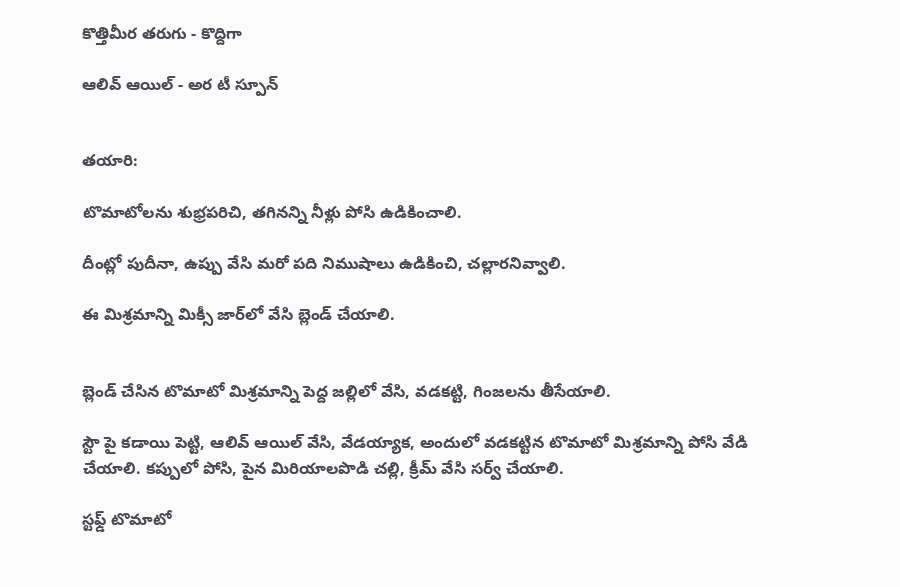కొత్తిమీర తరుగు - కొద్దిగా

ఆలివ్ ఆయిల్ - అర టీ స్పూన్


తయారి:

టొమాటోలను శుభ్రపరిచి, తగినన్ని నీళ్లు పోసి ఉడికించాలి.

దీంట్లో పుదీనా, ఉప్పు వేసి మరో పది నిముషాలు ఉడికించి, చల్లారనివ్వాలి.

ఈ మిశ్రమాన్ని మిక్సీ జార్‌లో వేసి బ్లెండ్ చేయాలి.


బ్లెండ్ చేసిన టొమాటో మిశ్రమాన్ని పెద్ద జల్లిలో వేసి, వడకట్టి, గింజలను తీసేయాలి.

స్టౌ పై కడాయి పెట్టి, ఆలివ్ ఆయిల్ వేసి, వేడయ్యాక, అందులో వడకట్టిన టొమాటో మిశ్రమాన్ని పోసి వేడి చేయాలి. కప్పులో పోసి, పైన మిరియాలపొడి చల్లి, క్రీమ్ వేసి సర్వ్ చేయాలి.

స్టఫ్డ్ టొమాటో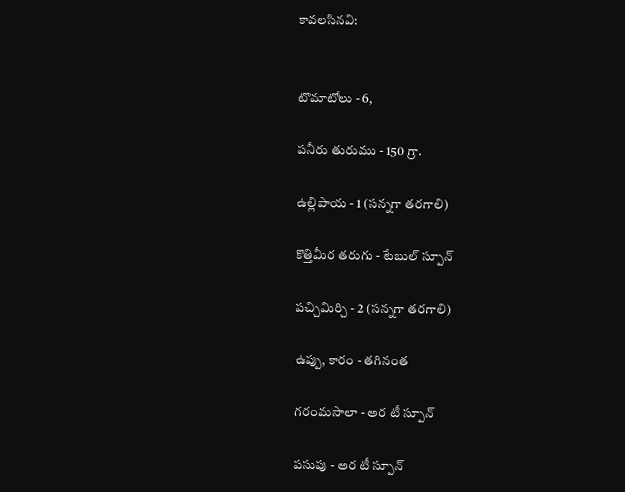కావలసినవి:


టొమాటోలు - 6,

పనీరు తురుము - 150 గ్రా.

ఉల్లిపాయ - 1 (సన్నగా తరగాలి)

కొత్తిమీర తరుగు - టేబుల్ స్పూన్

పచ్చిమిర్చి - 2 (సన్నగా తరగాలి)

ఉప్పు, కారం - తగినంత

గరంమసాలా - అర టీ స్పూన్

పసుపు - అర టీ స్పూన్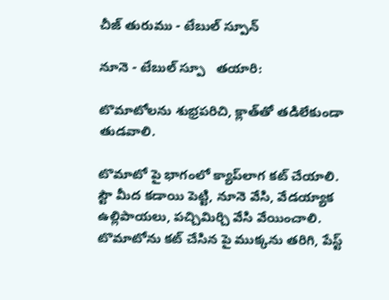చీజ్ తురుము - టేబుల్ స్పూన్

నూనె - టేబుల్ స్పూ   తయారి:

టొమాటోలను శుభ్రపరిచి, క్లాత్‌తో తడిలేకుండా తుడవాలి.

టొమాటో పై భాగంలో క్యాప్‌లాగ కట్ చేయాలి.
స్టౌ మీద కడాయి పెట్టి, నూనె వేసి, వేడయ్యాక ఉల్లిపాయలు, పచ్చిమిర్చి వేసి వేయించాలి.
టొమాటోను కట్ చేసిన పై ముక్కను తరిగి, పేస్ట్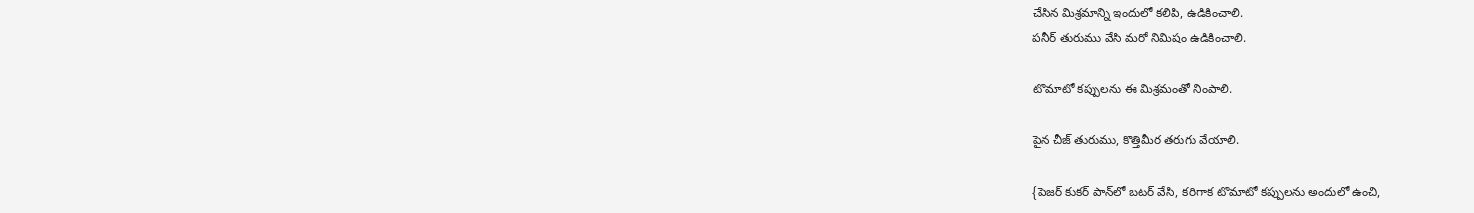చేసిన మిశ్రమాన్ని ఇందులో కలిపి, ఉడికించాలి.
పనీర్ తురుము వేసి మరో నిమిషం ఉడికించాలి.

టొమాటో కప్పులను ఈ మిశ్రమంతో నింపాలి.

పైన చీజ్ తురుము, కొత్తిమీర తరుగు వేయాలి.

{పెజర్ కుకర్ పాన్‌లో బటర్ వేసి, కరిగాక టొమాటో కప్పులను అందులో ఉంచి,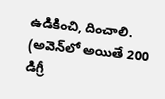ఉడికించి, దించాలి. (అవెన్‌లో అయితే 200 డిగ్రీ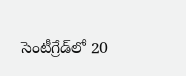సెంటీగ్రేడ్‌లో 20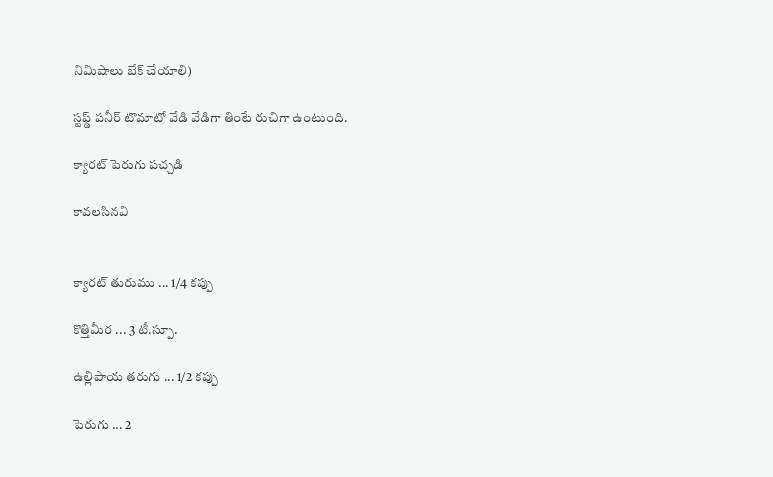నిమిషాలు బేక్ చేయాలి)

స్టఫ్డ్ పనీర్ టొమాటో వేడి వేడిగా తింటే రుచిగా ఉంటుంది.

క్యారట్ పెరుగు పచ్చడి

కావలసినవి


క్యారట్ తురుము ... 1/4 కప్పు

కొత్తిమీర ... 3 టీ.స్పూ.

ఉల్లిపాయ తరుగు ... 1/2 కప్పు

పెరుగు ... 2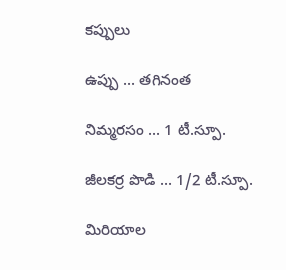కప్పులు

ఉప్పు ... తగినంత

నిమ్మరసం ... 1 టీ.స్పూ.

జీలకర్ర పొడి ... 1/2 టీ.స్పూ.

మిరియాల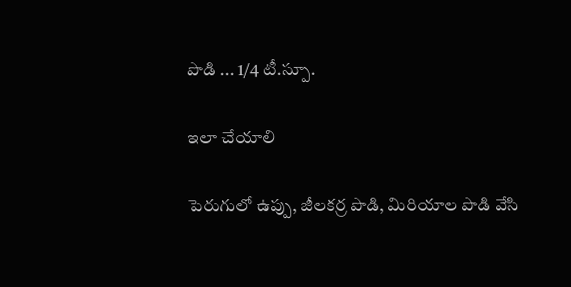పొడి ... 1/4 టీ.స్పూ.

ఇలా చేయాలి

పెరుగులో ఉప్పు, జీలకర్ర పొడి, మిరియాల పొడి వేసి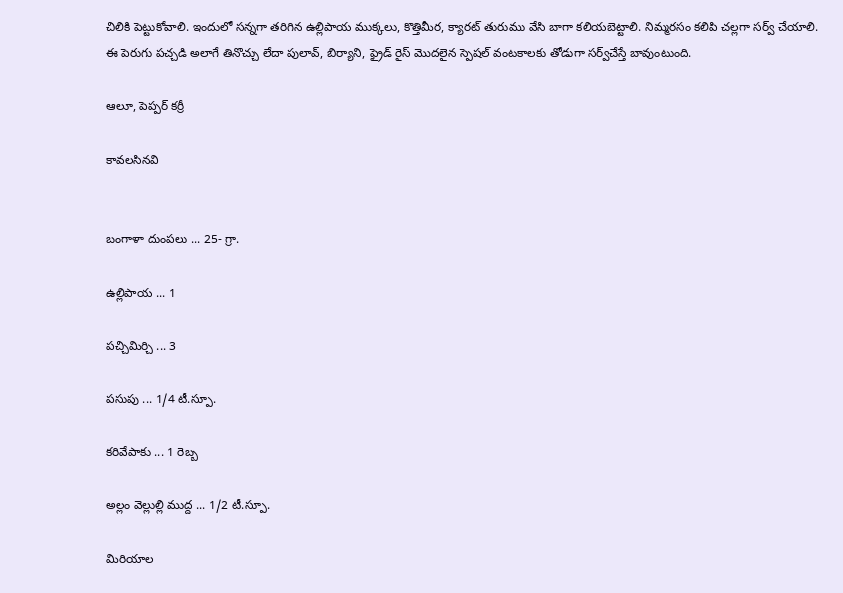చిలికి పెట్టుకోవాలి. ఇందులో సన్నగా తరిగిన ఉల్లిపాయ ముక్కలు, కొత్తిమీర, క్యారట్ తురుము వేసి బాగా కలియబెట్టాలి. నిమ్మరసం కలిపి చల్లగా సర్వ్ చేయాలి. ఈ పెరుగు పచ్చడి అలాగే తినొచ్చు లేదా పులావ్, బిర్యాని, ఫ్రైడ్ రైస్ మొదలైన స్పెషల్ వంటకాలకు తోడుగా సర్వ్‌చేస్తే బావుంటుంది.

ఆలూ, పెప్పర్ కర్రీ

కావలసినవి


బంగాళా దుంపలు ... 25- గ్రా.

ఉల్లిపాయ ... 1

పచ్చిమిర్చి ... 3

పసుపు ... 1/4 టీ.స్పూ.

కరివేపాకు ... 1 రెబ్బ

అల్లం వెల్లుల్లి ముద్ద ... 1/2 టీ.స్పూ.

మిరియాల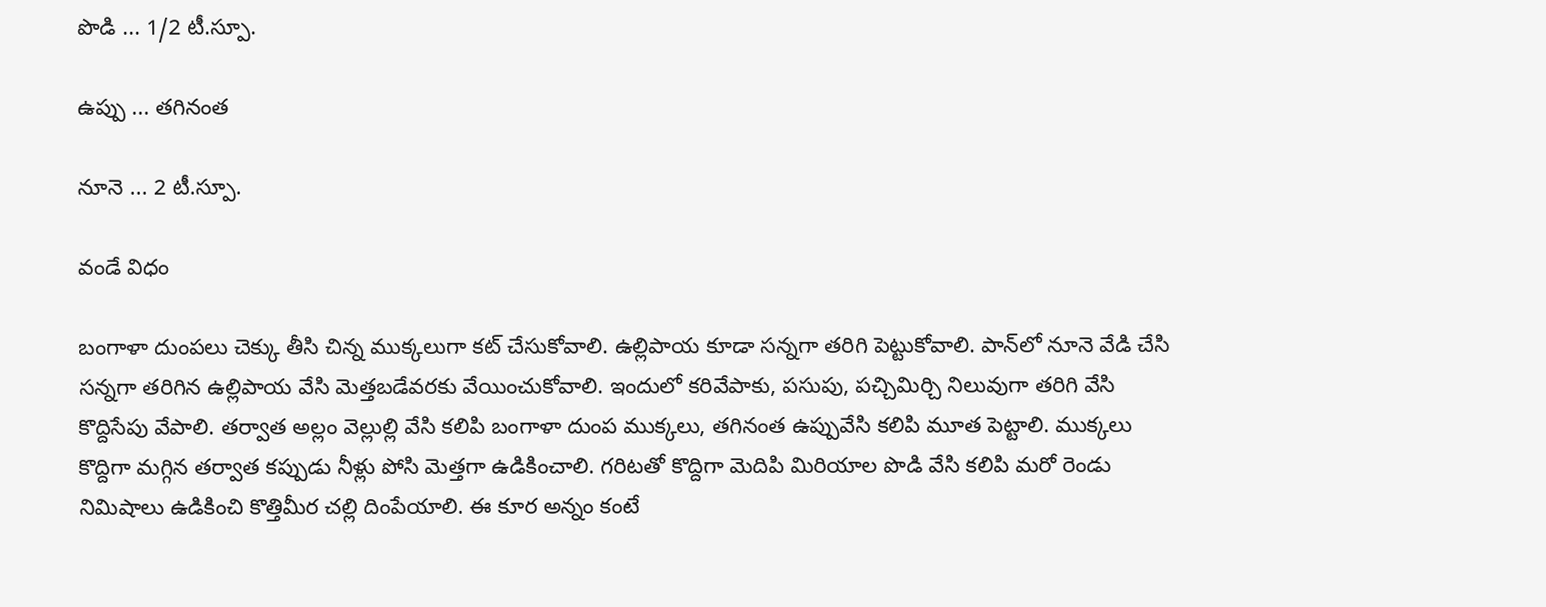పొడి ... 1/2 టీ.స్పూ.

ఉప్పు ... తగినంత

నూనె ... 2 టీ.స్పూ.

వండే విధం

బంగాళా దుంపలు చెక్కు తీసి చిన్న ముక్కలుగా కట్ చేసుకోవాలి. ఉల్లిపాయ కూడా సన్నగా తరిగి పెట్టుకోవాలి. పాన్‌లో నూనె వేడి చేసి సన్నగా తరిగిన ఉల్లిపాయ వేసి మెత్తబడేవరకు వేయించుకోవాలి. ఇందులో కరివేపాకు, పసుపు, పచ్చిమిర్చి నిలువుగా తరిగి వేసి కొద్దిసేపు వేపాలి. తర్వాత అల్లం వెల్లుల్లి వేసి కలిపి బంగాళా దుంప ముక్కలు, తగినంత ఉప్పువేసి కలిపి మూత పెట్టాలి. ముక్కలు కొద్దిగా మగ్గిన తర్వాత కప్పుడు నీళ్లు పోసి మెత్తగా ఉడికించాలి. గరిటతో కొద్దిగా మెదిపి మిరియాల పొడి వేసి కలిపి మరో రెండు నిమిషాలు ఉడికించి కొత్తిమీర చల్లి దింపేయాలి. ఈ కూర అన్నం కంటే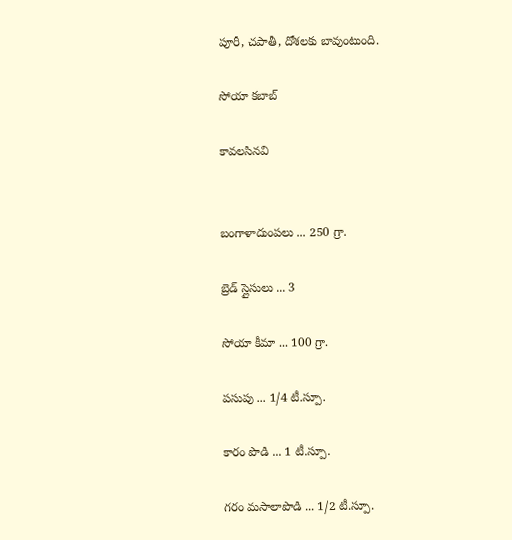పూరీ, చపాతీ, దోశలకు బావుంటుంది.

సోయా కబాబ్

కావలసినవి


బంగాళాదుంపలు ... 250 గ్రా.

బ్రెడ్ స్లైసులు ... 3

సోయా కీమా ... 100 గ్రా.

పసుపు ... 1/4 టీ.స్పూ.

కారం పొడి ... 1 టీ.స్పూ.

గరం మసాలాపొడి ... 1/2 టీ.స్పూ.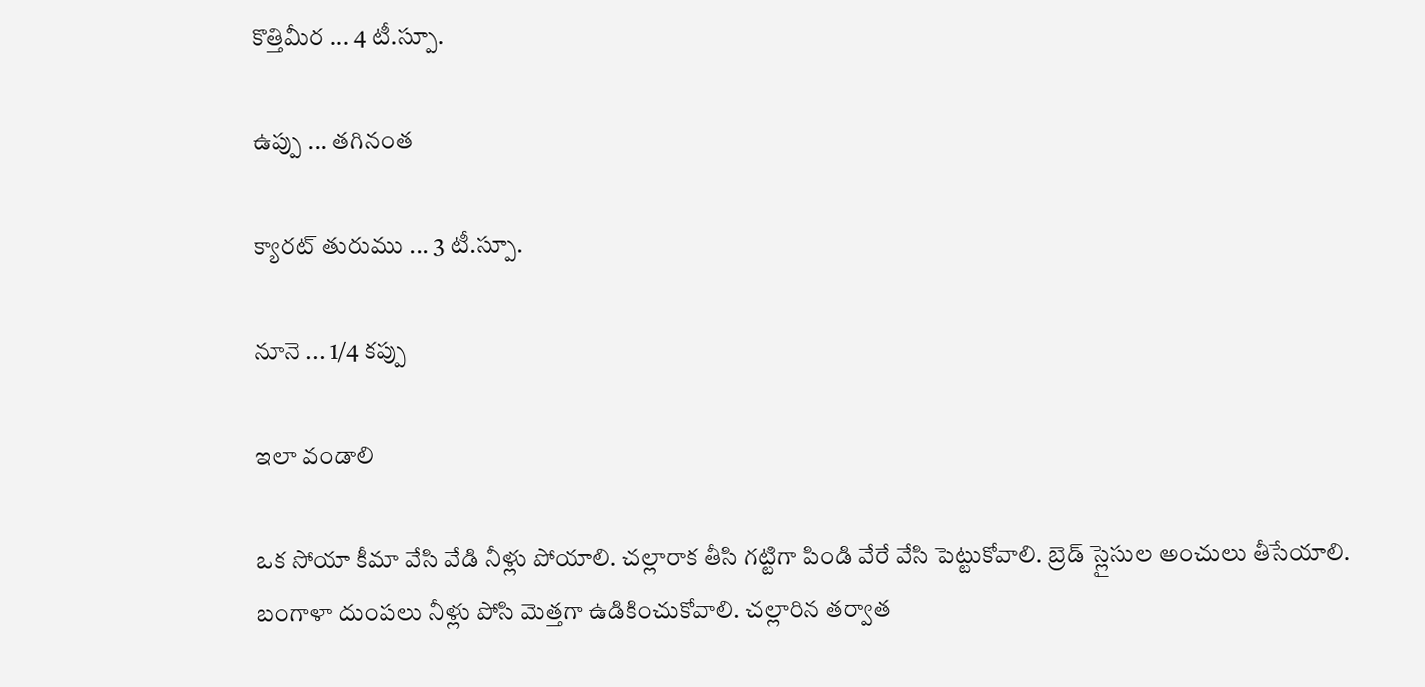కొత్తిమీర ... 4 టీ.స్పూ.

ఉప్పు ... తగినంత

క్యారట్ తురుము ... 3 టీ.స్పూ.

నూనె ... 1/4 కప్పు

ఇలా వండాలి

ఒక సోయా కీమా వేసి వేడి నీళ్లు పోయాలి. చల్లారాక తీసి గట్టిగా పిండి వేరే వేసి పెట్టుకోవాలి. బ్రెడ్ స్లైసుల అంచులు తీసేయాలి. బంగాళా దుంపలు నీళ్లు పోసి మెత్తగా ఉడికించుకోవాలి. చల్లారిన తర్వాత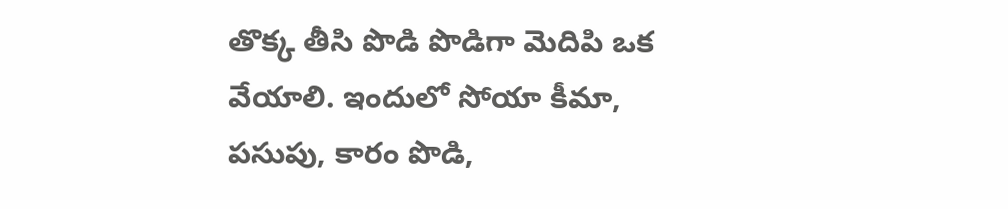తొక్క తీసి పొడి పొడిగా మెదిపి ఒక వేయాలి. ఇందులో సోయా కీమా, పసుపు, కారం పొడి,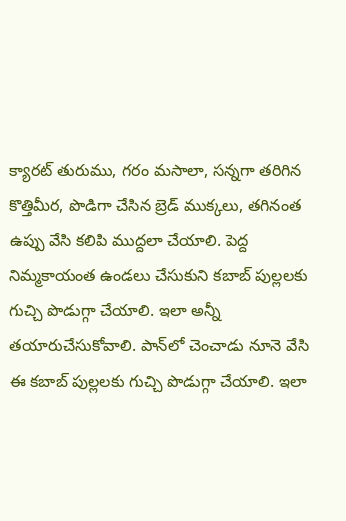క్యారట్ తురుము, గరం మసాలా, సన్నగా తరిగిన కొత్తిమీర, పొడిగా చేసిన బ్రెడ్ ముక్కలు, తగినంత ఉప్పు వేసి కలిపి ముద్దలా చేయాలి. పెద్ద నిమ్మకాయంత ఉండలు చేసుకుని కబాబ్ పుల్లలకు గుచ్చి పొడుగ్గా చేయాలి. ఇలా అన్నీ తయారుచేసుకోవాలి. పాన్‌లో చెంచాడు నూనె వేసి ఈ కబాబ్ పుల్లలకు గుచ్చి పొడుగ్గా చేయాలి. ఇలా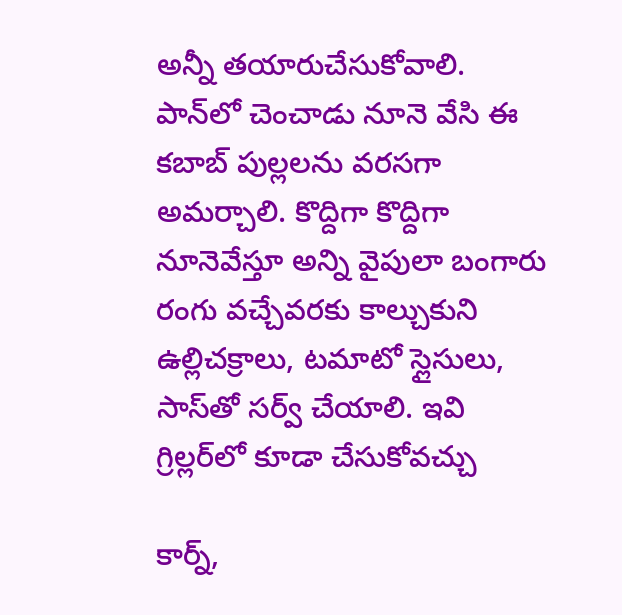అన్నీ తయారుచేసుకోవాలి. పాన్‌లో చెంచాడు నూనె వేసి ఈ కబాబ్ పుల్లలను వరసగా అమర్చాలి. కొద్దిగా కొద్దిగా నూనెవేస్తూ అన్ని వైపులా బంగారు రంగు వచ్చేవరకు కాల్చుకుని ఉల్లిచక్రాలు, టమాటో స్లైసులు, సాస్‌తో సర్వ్ చేయాలి. ఇవి గ్రిల్లర్‌లో కూడా చేసుకోవచ్చు

కార్న్,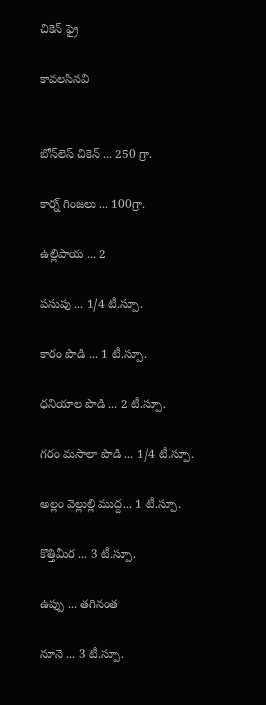చికెన్ ఫ్రై

కావలసినవి


బోన్‌లెస్ చికెన్ ... 250 గ్రా.

కార్న్ గింజలు ... 100గ్రా.

ఉల్లిపాయ ... 2

పసుపు ... 1/4 టీ.స్పూ.

కారం పొడి ... 1 టీ.స్పూ.

ధనియాల పొడి ... 2 టీ.స్పూ.

గరం మసాలా పొడి ... 1/4 టీ.స్పూ.

అల్లం వెల్లుల్లి ముద్ద... 1 టీ.స్పూ.

కొత్తిమీర ... 3 టీ.స్పూ.

ఉప్పు ... తగినంత

నూనె ... 3 టీ.స్పూ.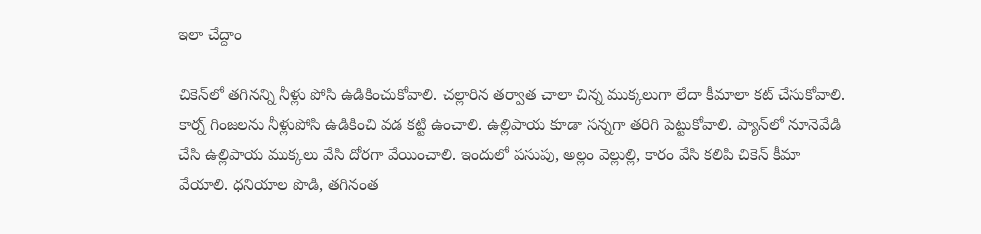ఇలా చేద్దాం

చికెన్‌లో తగినన్ని నీళ్లు పోసి ఉడికించుకోవాలి. చల్లారిన తర్వాత చాలా చిన్న ముక్కలుగా లేదా కీమాలా కట్ చేసుకోవాలి. కార్న్ గింజలను నీళ్లుపోసి ఉడికించి వడ కట్టి ఉంచాలి. ఉల్లిపాయ కూడా సన్నగా తరిగి పెట్టుకోవాలి. ప్యాన్‌లో నూనెవేడి చేసి ఉల్లిపాయ ముక్కలు వేసి దోరగా వేయించాలి. ఇందులో పసుపు, అల్లం వెల్లుల్లి, కారం వేసి కలిపి చికెన్ కీమా వేయాలి. ధనియాల పొడి, తగినంత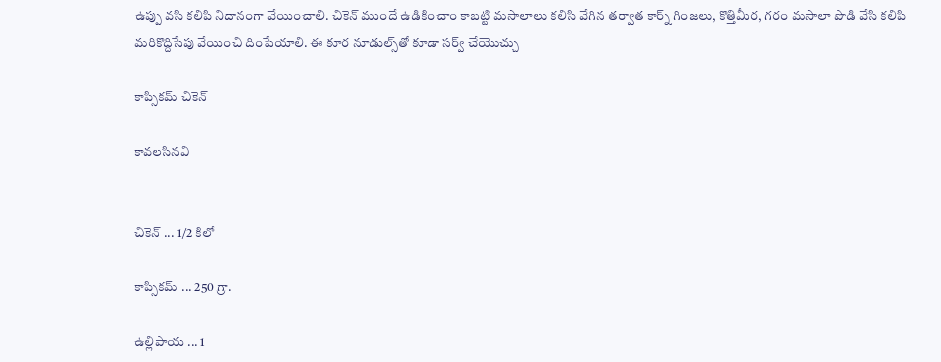ఉప్పు వసి కలిపి నిదానంగా వేయించాలి. చికెన్ ముందే ఉడికించాం కాబట్టి మసాలాలు కలిసి వేగిన తర్వాత కార్న్ గింజలు, కొత్తిమీర, గరం మసాలా పొడి వేసి కలిపి మరికొద్దిసేపు వేయించి దింపేయాలి. ఈ కూర నూడుల్స్‌తో కూడా సర్వ్ చేయొచ్చు

కాప్సికమ్ చికెన్

కావలసినవి


చికెన్ ... 1/2 కిలో

కాప్సికమ్ ... 250 గ్రా.

ఉల్లిపాయ ... 1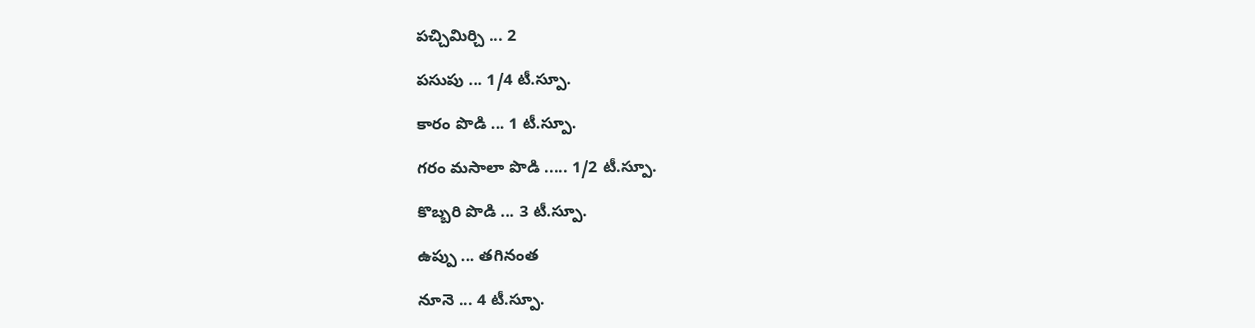పచ్చిమిర్చి ... 2

పసుపు ... 1/4 టీ.స్పూ.

కారం పొడి ... 1 టీ.స్పూ.

గరం మసాలా పొడి ..... 1/2 టీ.స్పూ.

కొబ్బరి పొడి ... 3 టీ.స్పూ.

ఉప్పు ... తగినంత

నూనె ... 4 టీ.స్పూ.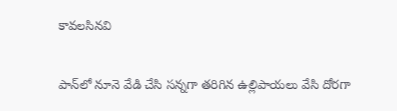కావలసినవి

పాన్‌లో నూనె వేడి చేసి సన్నగా తరిగిన ఉల్లిపాయలు వేసి దోరగా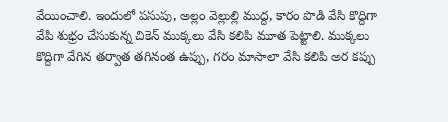వేయించాలి. ఇందులో పసుపు, అల్లం వెల్లుల్లి ముద్ద, కారం పొడి వేసి కొద్దిగా వేపి శుభ్రం చేసుకున్న చికెన్ ముక్కలు వేసి కలిపి మూత పెట్టాలి. ముక్కలు కొద్దిగా వేగిన తర్వాత తగినంత ఉప్పు, గరం మాసాలా వేసి కలిపి అర కప్పు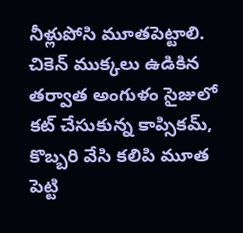నీళ్లుపోసి మూతపెట్టాలి. చికెన్ ముక్కలు ఉడికిన తర్వాత అంగుళం సైజులో కట్ చేసుకున్న కాప్సికమ్, కొబ్బరి వేసి కలిపి మూత పెట్టి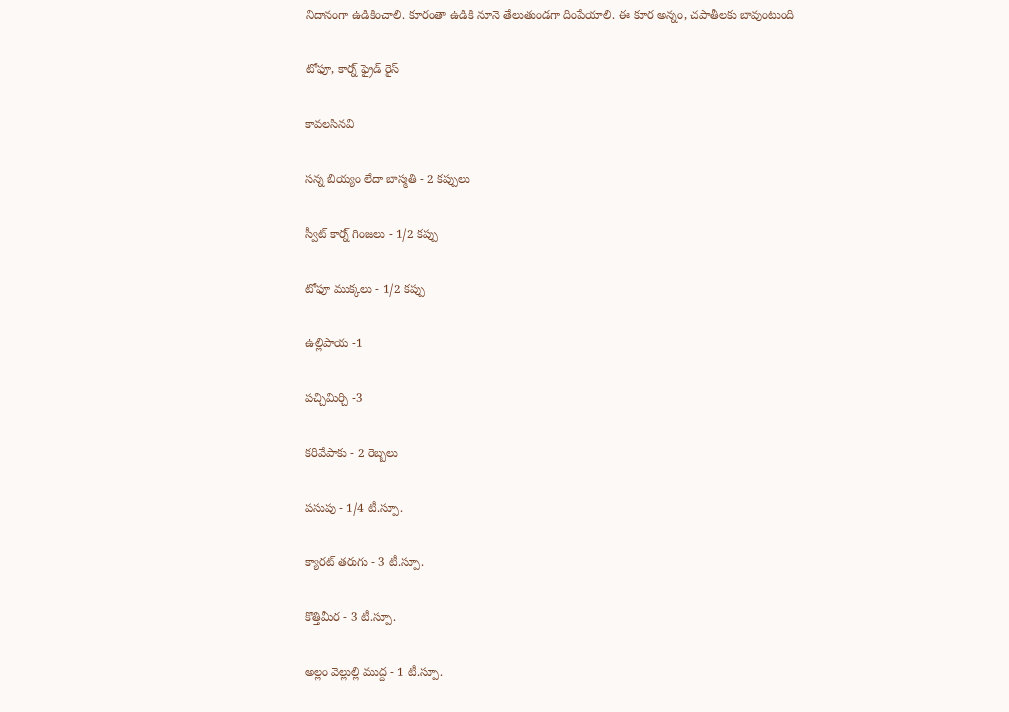నిదానంగా ఉడికించాలి. కూరంతా ఉడికి నూనె తేలుతుండగా దింపేయాలి. ఈ కూర అన్నం, చపాతీలకు బావుంటుంది

టోఫూ, కార్న్ ఫ్రైడ్ రైస్

కావలసినవి

సన్న బియ్యం లేదా బాస్మతి - 2 కప్పులు

స్వీట్ కార్న్ గింజలు - 1/2 కప్పు

టోఫూ ముక్కలు - 1/2 కప్పు

ఉల్లిపాయ -1

పచ్చిమిర్చి -3

కరివేపాకు - 2 రెబ్బలు

పసుపు - 1/4 టీ.స్పూ.

క్యారట్ తరుగు - 3 టీ.స్పూ.

కొత్తిమీర - 3 టీ.స్పూ.

అల్లం వెల్లుల్లి ముద్ద - 1 టీ.స్పూ.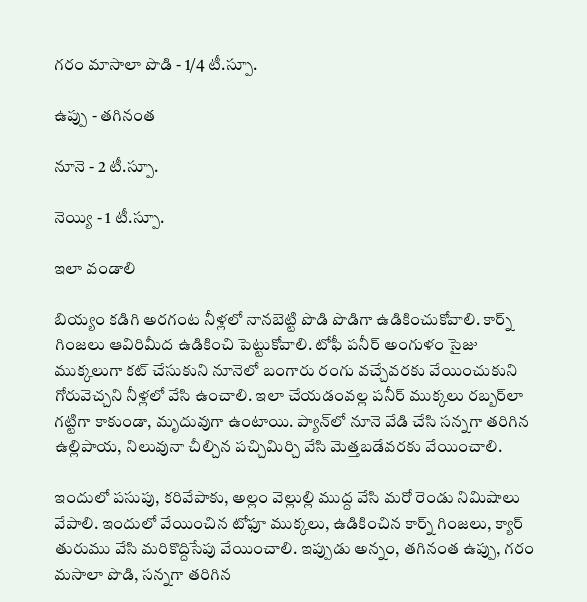గరం మాసాలా పొడి - 1/4 టీ.స్పూ.

ఉప్పు - తగినంత

నూనె - 2 టీ.స్పూ.

నెయ్యి - 1 టీ.స్పూ.

ఇలా వండాలి

బియ్యం కడిగి అరగంట నీళ్లలో నానబెట్టి పొడి పొడిగా ఉడికించుకోవాలి. కార్న్ గింజలు ఆవిరిమీద ఉడికించి పెట్టుకోవాలి. టోఫీ పనీర్ అంగుళం సైజు ముక్కలుగా కట్ చేసుకుని నూనెలో బంగారు రంగు వచ్చేవరకు వేయించుకుని గోరువెచ్చని నీళ్లలో వేసి ఉంచాలి. ఇలా చేయడంవల్ల పనీర్ ముక్కలు రబ్బర్‌లా గట్టిగా కాకుండా, మృదువుగా ఉంటాయి. ప్యాన్‌లో నూనె వేడి చేసి సన్నగా తరిగిన ఉల్లిపాయ, నిలువునా చీల్చిన పచ్చిమిర్చి వేసి మెత్తబడేవరకు వేయించాలి.

ఇందులో పసుపు, కరివేపాకు, అల్లం వెల్లుల్లి ముద్ద వేసి మరో రెండు నిమిషాలు వేపాలి. ఇందులో వేయించిన టోఫూ ముక్కలు, ఉడికించిన కార్న్ గింజలు, క్యార్ తురుము వేసి మరికొద్దిసేపు వేయించాలి. ఇప్పుడు అన్నం, తగినంత ఉప్పు, గరం మసాలా పొడి, సన్నగా తరిగిన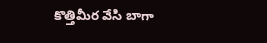కొత్తిమీర వేసి బాగా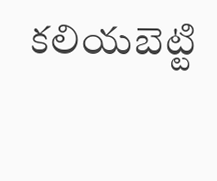కలియబెట్టి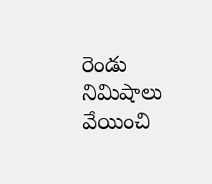రెండు నిమిషాలు వేయించి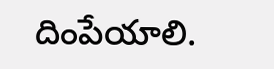దింపేయాలి.